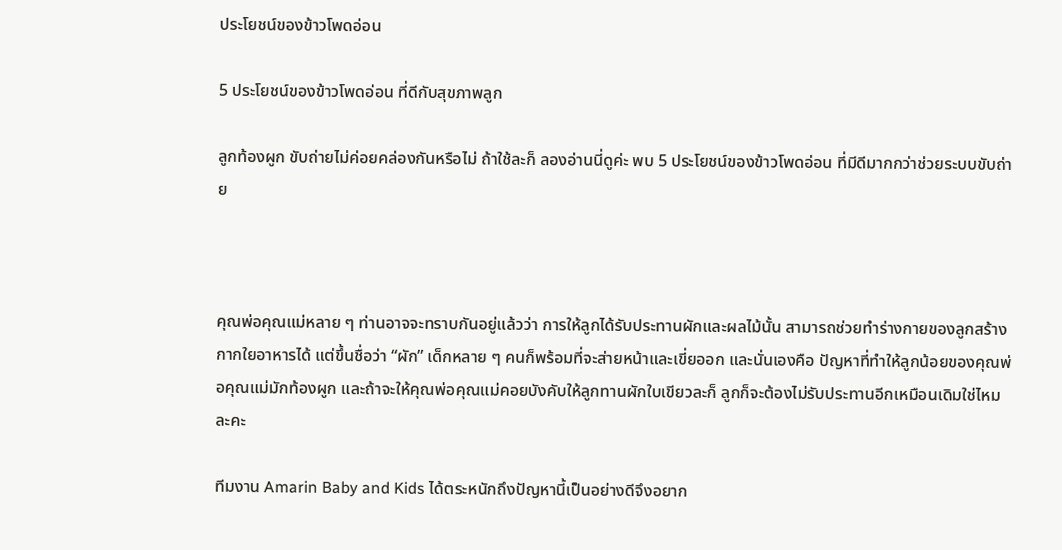ประโยชน์ของข้าวโพดอ่อน

5 ประโยชน์ของข้าวโพดอ่อน ที่ดีกับสุขภาพลูก

ลูกท้องผูก ขับถ่ายไม่ค่อยคล่องกันหรือไม่ ถ้าใช้ละก็ ลองอ่านนี่ดูค่ะ พบ 5 ประโยชน์ของข้าวโพดอ่อน ที่มีดีมากกว่าช่วยระบบขับถ่าย



คุณพ่อคุณแม่หลาย ๆ ท่านอาจจะทราบกันอยู่แล้วว่า การให้ลูกได้รับประทานผักและผลไม้นั้น สามารถช่วยทำร่างกายของลูกสร้างกากใยอาหารได้ แต่ขึ้นชื่อว่า “ผัก” เด็กหลาย ๆ คนก็พร้อมที่จะส่ายหน้าและเขี่ยออก และนั่นเองคือ ปัญหาที่ทำให้ลูกน้อยของคุณพ่อคุณแม่มักท้องผูก และถ้าจะให้คุณพ่อคุณแม่คอยบังคับให้ลูกทานผักใบเขียวละก็ ลูกก็จะต้องไม่รับประทานอีกเหมือนเดิมใช่ไหมละคะ

ทีมงาน Amarin Baby and Kids ได้ตระหนักถึงปัญหานี้เป็นอย่างดีจึงอยาก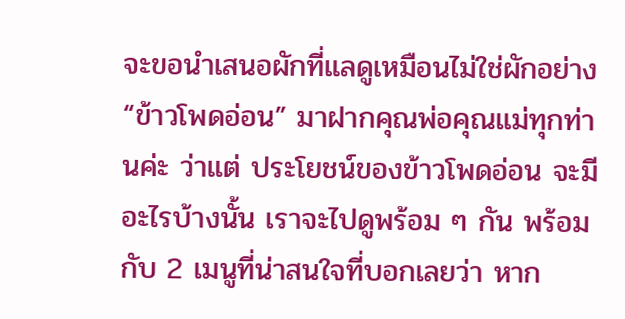จะขอนำเสนอผักที่แลดูเหมือนไม่ใช่ผักอย่าง “ข้าวโพดอ่อน” มาฝากคุณพ่อคุณแม่ทุกท่านค่ะ ว่าแต่ ประโยชน์ของข้าวโพดอ่อน จะมีอะไรบ้างนั้น เราจะไปดูพร้อม ๆ กัน พร้อมกับ 2 เมนูที่น่าสนใจที่บอกเลยว่า หาก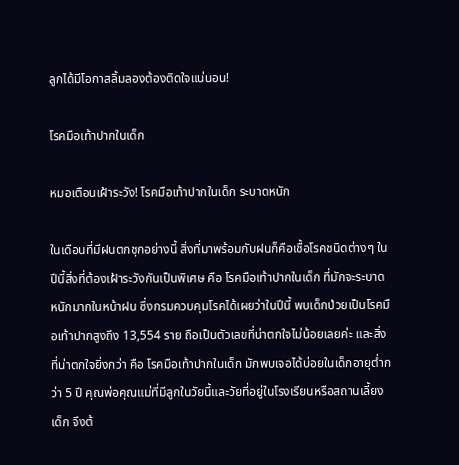ลูกได้มีโอกาสลิ้มลองต้องติดใจแน่นอน!

โรคมือเท้าปากในเด็ก

หมอเตือนเฝ้าระวัง! โรคมือเท้าปากในเด็ก ระบาดหนัก

ในเดือนที่มีฝนตกชุกอย่างนี้ สิ่งที่มาพร้อมกับฝนก็คือเชื้อโรคชนิดต่างๆ ในปีนี้สิ่งที่ต้องเฝ้าระวังกันเป็นพิเศษ คือ โรคมือเท้าปากในเด็ก ที่มักจะระบาดหนักมากในหน้าฝน ซึ่งกรมควบคุมโรคได้เผยว่าในปีนี้ พบเด็กป่วยเป็นโรคมือเท้าปากสูงถึง 13,554 ราย ถือเป็นตัวเลขที่น่าตกใจไม่น้อยเลยค่ะ และสิ่งที่น่าตกใจยิ่งกว่า คือ โรคมือเท้าปากในเด็ก มักพบเจอได้บ่อยในเด็กอายุต่ำกว่า 5 ปี คุณพ่อคุณแม่ที่มีลูกในวัยนี้และวัยที่อยู่ในโรงเรียนหรือสถานเลี้ยงเด็ก จึงต้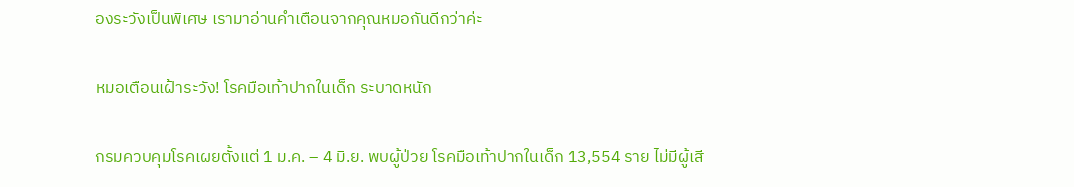องระวังเป็นพิเศษ เรามาอ่านคำเตือนจากคุณหมอกันดีกว่าค่ะ

หมอเตือนเฝ้าระวัง! โรคมือเท้าปากในเด็ก ระบาดหนัก

กรมควบคุมโรคเผยตั้งแต่ 1 ม.ค. – 4 มิ.ย. พบผู้ป่วย โรคมือเท้าปากในเด็ก 13,554 ราย ไม่มีผู้เสี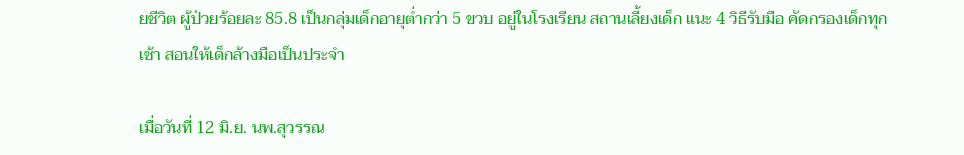ยชีวิต ผู้ป่วยร้อยละ 85.8 เป็นกลุ่มเด็กอายุต่ำกว่า 5 ขวบ อยู่ในโรงเรียน สถานเลี้ยงเด็ก แนะ 4 วิธีรับมือ คัดกรองเด็กทุกเช้า สอนให้เด็กล้างมือเป็นประจำ

เมื่อวันที่ 12 มิ.ย. นพ.สุวรรณ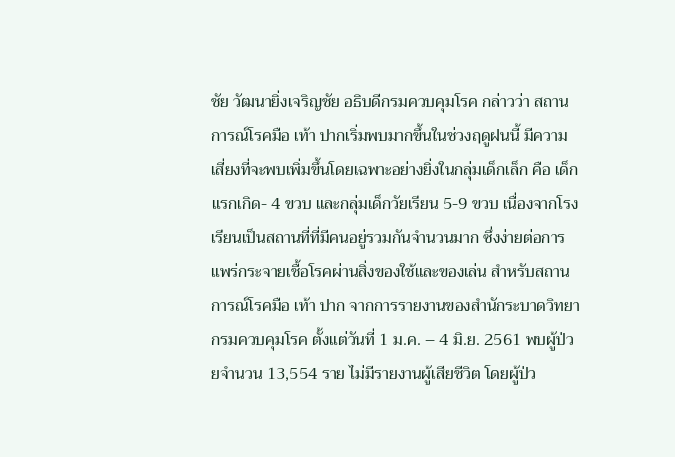ชัย วัฒนายิ่งเจริญชัย อธิบดีกรมควบคุมโรค กล่าวว่า สถานการณ์โรคมือ เท้า ปากเริ่มพบมากขึ้นในช่วงฤดูฝนนี้ มีความเสี่ยงที่จะพบเพิ่มขึ้นโดยเฉพาะอย่างยิ่งในกลุ่มเด็กเล็ก คือ เด็กแรกเกิด- 4 ขวบ และกลุ่มเด็กวัยเรียน 5-9 ขวบ เนื่องจากโรงเรียนเป็นสถานที่ที่มีคนอยู่รวมกันจำนวนมาก ซึ่งง่ายต่อการแพร่กระจายเชื้อโรคผ่านสิ่งของใช้และของเล่น สำหรับสถานการณ์โรคมือ เท้า ปาก จากการรายงานของสำนักระบาดวิทยา กรมควบคุมโรค ตั้งแต่วันที่ 1 ม.ค. – 4 มิ.ย. 2561 พบผู้ป่วยจำนวน 13,554 ราย ไม่มีรายงานผู้เสียชีวิต โดยผู้ป่ว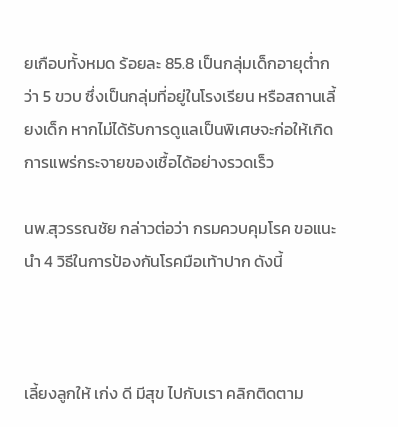ยเกือบทั้งหมด ร้อยละ 85.8 เป็นกลุ่มเด็กอายุต่ำกว่า 5 ขวบ ซึ่งเป็นกลุ่มที่อยู่ในโรงเรียน หรือสถานเลี้ยงเด็ก หากไม่ได้รับการดูแลเป็นพิเศษจะก่อให้เกิดการแพร่กระจายของเชื้อได้อย่างรวดเร็ว

นพ.สุวรรณชัย กล่าวต่อว่า กรมควบคุมโรค ขอแนะนำ 4 วิธีในการป้องกันโรคมือเท้าปาก ดังนี้



เลี้ยงลูกให้ เก่ง ดี มีสุข ไปกับเรา คลิกติดตาม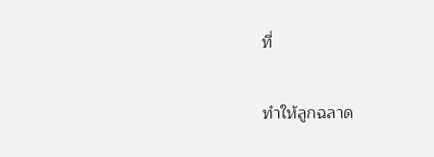ที่

ทำให้ลูกฉลาด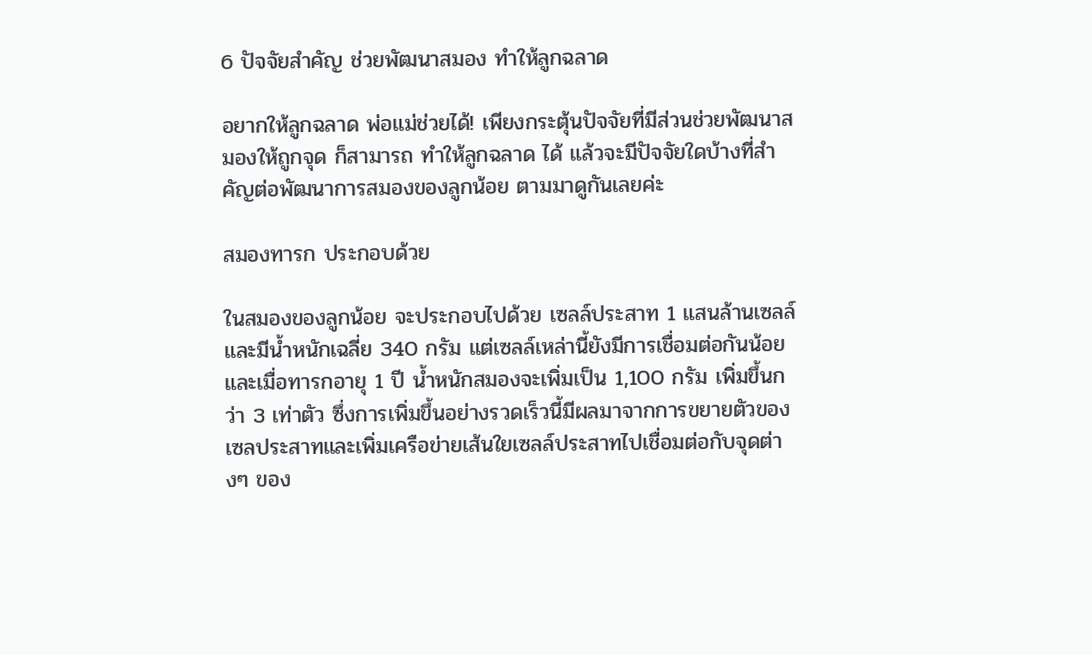6 ปัจจัยสำคัญ ช่วยพัฒนาสมอง ทำให้ลูกฉลาด

อยากให้ลูกฉลาด พ่อแม่ช่วยได้! เพียงกระตุ้นปัจจัยที่มีส่วนช่วยพัฒนาสมองให้ถูกจุด ก็สามารถ ทำให้ลูกฉลาด ได้ แล้วจะมีปัจจัยใดบ้างที่สำคัญต่อพัฒนาการสมองของลูกน้อย ตามมาดูกันเลยค่ะ

สมองทารก ประกอบด้วย

ในสมองของลูกน้อย จะประกอบไปด้วย เซลล์ประสาท 1 แสนล้านเซลล์ และมีน้ำหนักเฉลี่ย 340 กรัม แต่เซลล์เหล่านี้ยังมีการเชื่อมต่อกันน้อย  และเมื่อทารกอายุ 1 ปี น้ำหนักสมองจะเพิ่มเป็น 1,100 กรัม เพิ่มขึ้นกว่า 3 เท่าตัว ซึ่งการเพิ่มขึ้นอย่างรวดเร็วนี้มีผลมาจากการขยายตัวของเซลประสาทและเพิ่มเครือข่ายเส้นใยเซลล์ประสาทไปเชื่อมต่อกับจุดต่างๆ ของ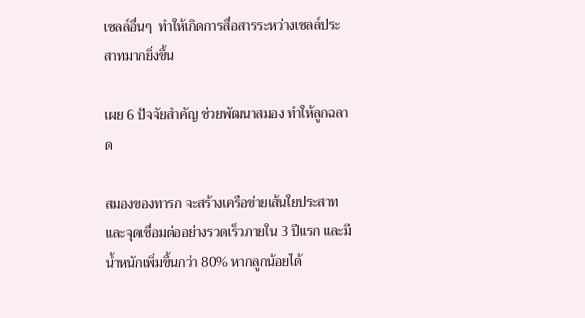เซลล์อื่นๆ  ทำให้เกิดการสื่อสารระหว่างเซลล์ประสาทมากยิ่งขึ้น

เผย 6 ปัจจัยสำคัญ ช่วยพัฒนาสมอง ทำให้ลูกฉลาด

สมองของทารก จะสร้างเครือข่ายเส้นใยประสาทและจุดเชื่อมต่ออย่างรวดเร็วภายใน 3 ปีแรก และมีน้ำหนักเพิ่มขึ้นกว่า 80% หากลูกน้อยได้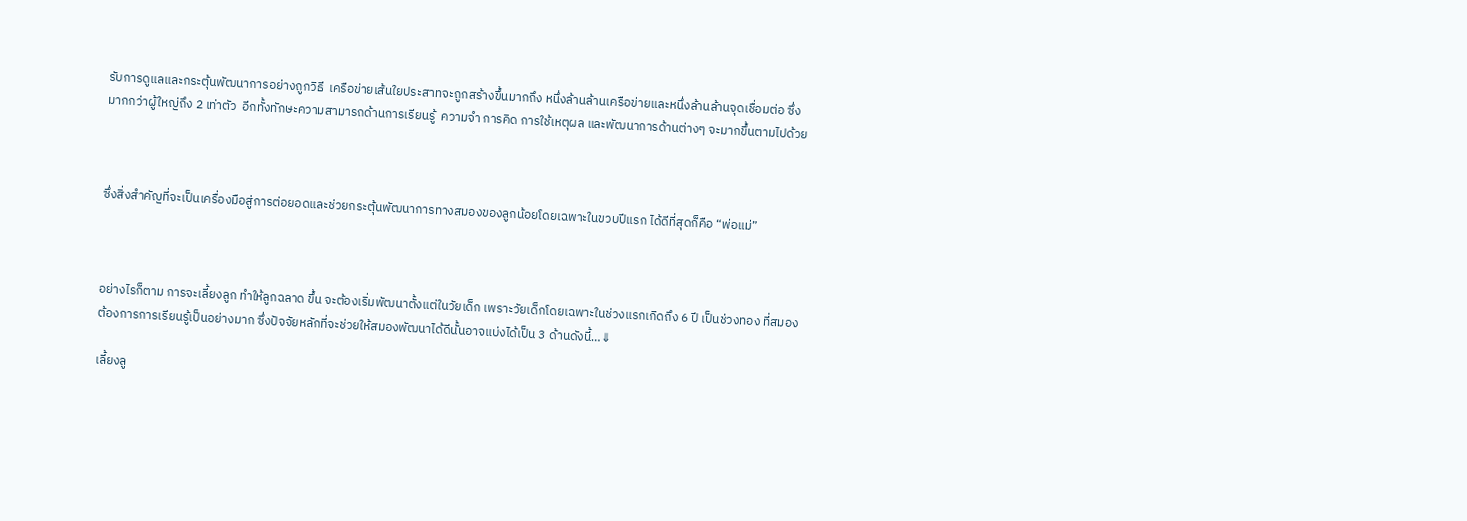รับการดูแลและกระตุ้นพัฒนาการอย่างถูกวิธี  เครือข่ายเส้นใยประสาทจะถูกสร้างขึ้นมากถึง หนึ่งล้านล้านเครือข่ายและหนึ่งล้านล้านจุดเชื่อมต่อ ซึ่งมากกว่าผู้ใหญ่ถึง 2 เท่าตัว  อีกทั้งทักษะความสามารถด้านการเรียนรู้  ความจำ การคิด การใช้เหตุผล และพัฒนาการด้านต่างๆ จะมากขึ้นตามไปด้วย



ซึ่งสิ่งสำคัญที่จะเป็นเครื่องมือสู่การต่อยอดและช่วยกระตุ้นพัฒนาการทางสมองของลูกน้อยโดยเฉพาะในขวบปีแรก ได้ดีที่สุดก็คือ “พ่อแม่”



อย่างไรก็ตาม การจะเลี้ยงลูก ทำให้ลูกฉลาด ขึ้น จะต้องเริ่มพัฒนาตั้งแต่ในวัยเด็ก เพราะวัยเด็กโดยเฉพาะในช่วงแรกเกิดถึง 6 ปี เป็นช่วงทอง ที่สมองต้องการการเรียนรู้เป็นอย่างมาก ซึ่งปัจจัยหลักที่จะช่วยให้สมองพัฒนาได้ดีนั้นอาจแบ่งได้เป็น 3 ด้านดังนี้…⇓

เลี้ยงลู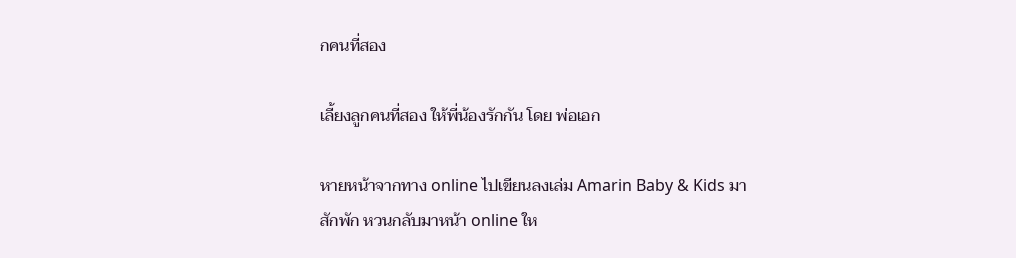กคนที่สอง

เลี้ยงลูกคนที่สอง ให้พี่น้องรักกัน โดย พ่อเอก

หายหน้าจากทาง online ไปเขียนลงเล่ม Amarin Baby & Kids มาสักพัก หวนกลับมาหน้า online ให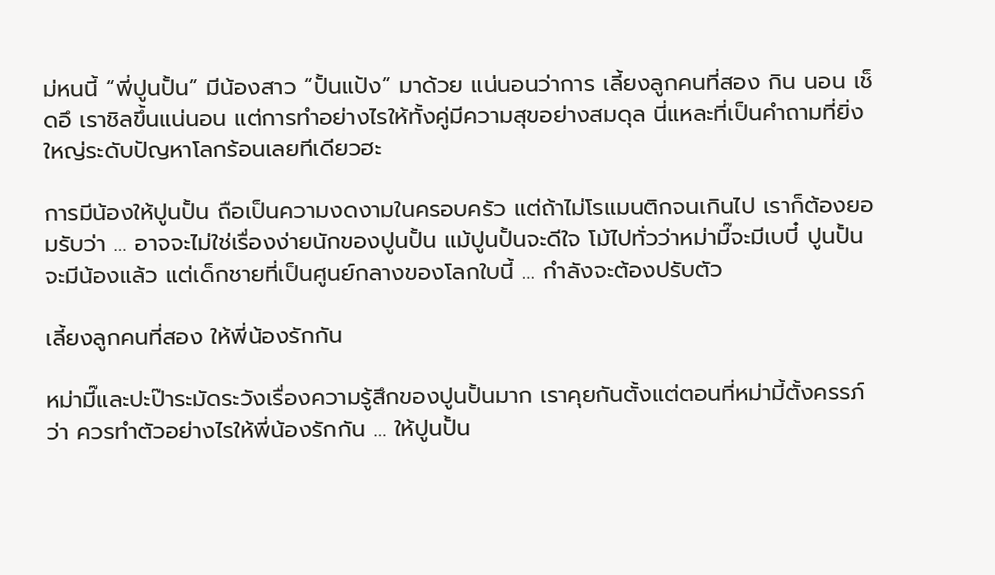ม่หนนี้ “พี่ปูนปั้น” มีน้องสาว “ปั้นแป้ง” มาด้วย แน่นอนว่าการ เลี้ยงลูกคนที่สอง กิน นอน เช็ดอึ เราชิลขึ้นแน่นอน แต่การทำอย่างไรให้ทั้งคู่มีความสุขอย่างสมดุล นี่แหละที่เป็นคำถามที่ยิ่งใหญ่ระดับปัญหาโลกร้อนเลยทีเดียวฮะ

การมีน้องให้ปูนปั้น ถือเป็นความงดงามในครอบครัว แต่ถ้าไม่โรแมนติกจนเกินไป เราก็ต้องยอมรับว่า … อาจจะไม่ใช่เรื่องง่ายนักของปูนปั้น แม้ปูนปั้นจะดีใจ โม้ไปทั่วว่าหม่ามี๊จะมีเบบี๋ ปูนปั้นจะมีน้องแล้ว แต่เด็กชายที่เป็นศูนย์กลางของโลกใบนี้ … กำลังจะต้องปรับตัว

เลี้ยงลูกคนที่สอง ให้พี่น้องรักกัน

หม่ามี๊และปะป๊าระมัดระวังเรื่องความรู้สึกของปูนปั้นมาก เราคุยกันตั้งแต่ตอนที่หม่ามี้ตั้งครรภ์ว่า ควรทำตัวอย่างไรให้พี่น้องรักกัน … ให้ปูนปั้น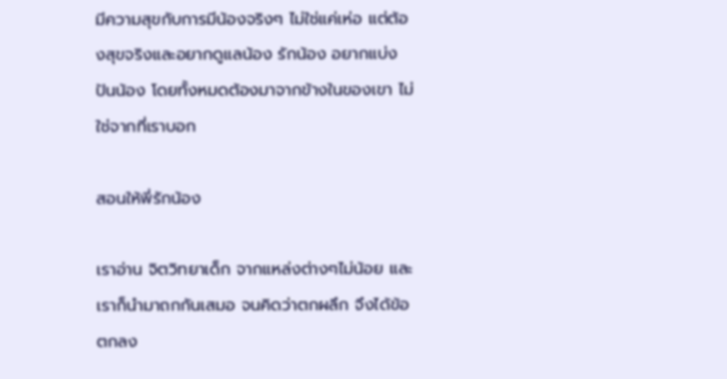มีความสุขกับการมีน้องจริงๆ ไม่ใช่แค่เห่อ แต่ต้องสุขจริงและอยากดูแลน้อง รักน้อง อยากแบ่งปันน้อง โดยทั้งหมดต้องมาจากข้างในของเขา ไม่ใช่จากที่เราบอก

สอนให้พี่รักน้อง

เราอ่าน จิตวิทยาเด็ก จากแหล่งต่างๆไม่น้อย และเราก็นำมาถกกันเสมอ จนคิดว่าตกผลึก จึงได้ข้อตกลง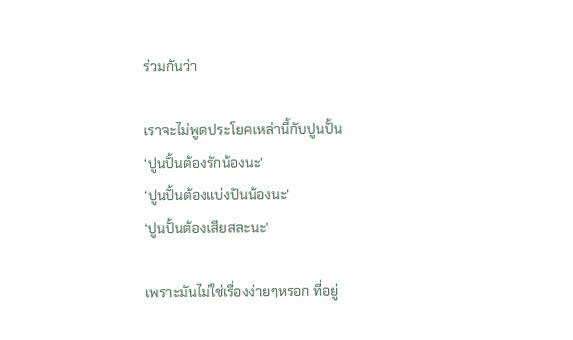ร่วมกันว่า

เราจะไม่พูดประโยคเหล่านี้กับปูนปั้น
‘ปูนปั้นต้องรักน้องนะ’
‘ปูนปั้นต้องแบ่งปันน้องนะ’
‘ปูนปั้นต้องเสียสละนะ’

เพราะมันไม่ใช่เรื่องง่ายๆหรอก ที่อยู่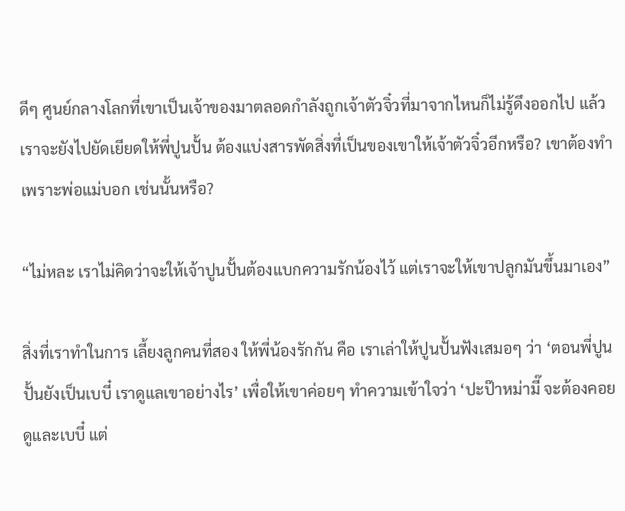ดีๆ ศูนย์กลางโลกที่เขาเป็นเจ้าของมาตลอดกำลังถูกเจ้าตัวจิ๋วที่มาจากไหนก็ไม่รู้ดึงออกไป แล้วเราจะยังไปยัดเยียดให้พี่ปูนปั้น ต้องแบ่งสารพัดสิ่งที่เป็นของเขาให้เจ้าตัวจิ๋วอีกหรือ? เขาต้องทำเพราะพ่อแม่บอก เช่นนั้นหรือ?

“ไม่หละ เราไม่คิดว่าจะให้เจ้าปูนปั้นต้องแบกความรักน้องไว้ แต่เราจะให้เขาปลูกมันขึ้นมาเอง”

สิ่งที่เราทำในการ เลี้ยงลูกคนที่สอง ให้พี่น้องรักกัน คือ เราเล่าให้ปูนปั้นฟังเสมอๆ ว่า ‘ตอนพี่ปูนปั้นยังเป็นเบบี๋ เราดูแลเขาอย่างไร’ เพื่อให้เขาค่อยๆ ทำความเข้าใจว่า ‘ปะป๊าหม่ามี๊ จะต้องคอยดูและเบบี๋ แต่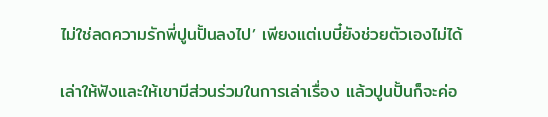ไม่ใช่ลดความรักพี่ปูนปั้นลงไป’ เพียงแต่เบบี๋ยังช่วยตัวเองไม่ได้

เล่าให้ฟังและให้เขามีส่วนร่วมในการเล่าเรื่อง แล้วปูนปั้นก็จะค่อ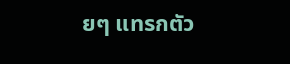ยๆ แทรกตัว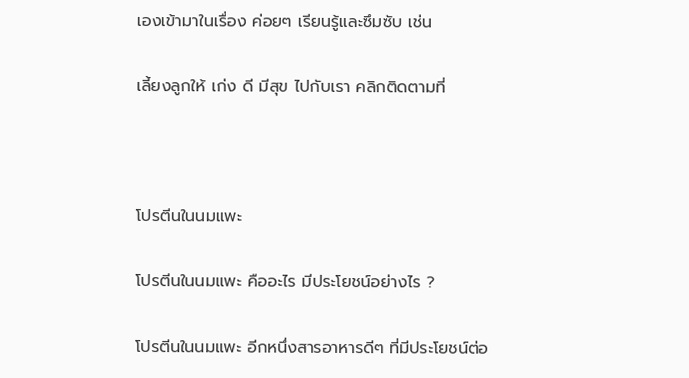เองเข้ามาในเรื่อง ค่อยๆ เรียนรู้และซึมซับ เช่น

เลี้ยงลูกให้ เก่ง ดี มีสุข ไปกับเรา คลิกติดตามที่



โปรตีนในนมแพะ

โปรตีนในนมแพะ คืออะไร มีประโยชน์อย่างไร ?

โปรตีนในนมแพะ อีกหนึ่งสารอาหารดีๆ ที่มีประโยชน์ต่อ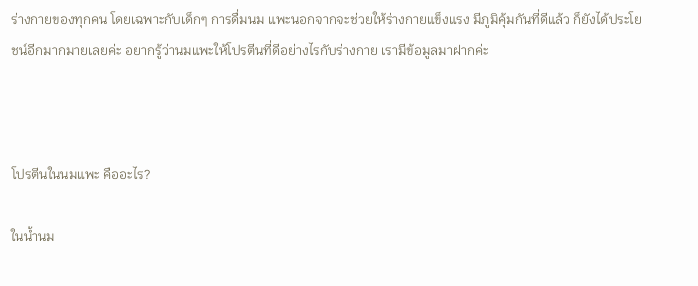ร่างกายของทุกคน โดยเฉพาะกับเด็กๆ การดื่มนม แพะนอกจากจะช่วยให้ร่างกายแข็งแรง มีภูมิคุ้มกันที่ดีแล้ว ก็ยังได้ประโยชน์อีกมากมายเลยค่ะ อยากรู้ว่านมแพะให้โปรตีนที่ดีอย่างไรกับร่างกาย เรามีข้อมูลมาฝากค่ะ



โปรตีนในนมแพะ คืออะไร?

ในน้ำนม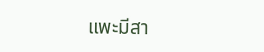แพะมีสา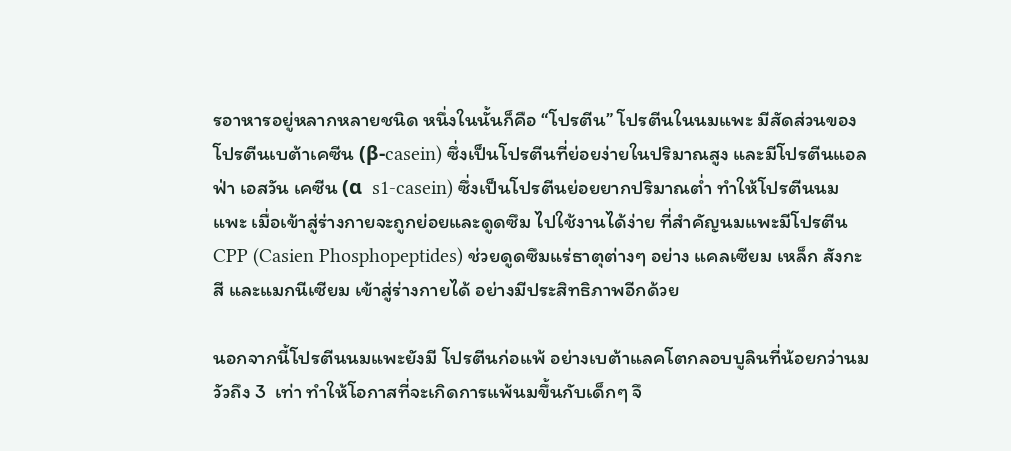รอาหารอยู่หลากหลายชนิด หนึ่งในนั้นก็คือ “โปรตีน” โปรตีนในนมแพะ มีสัดส่วนของ โปรตีนเบต้าเคซีน (β-casein) ซึ่งเป็นโปรตีนที่ย่อยง่ายในปริมาณสูง และมีโปรตีนแอลฟ่า เอสวัน เคซีน (α  s1-casein) ซึ่งเป็นโปรตีนย่อยยากปริมาณต่ำ ทำให้โปรตีนนมแพะ เมื่อเข้าสู่ร่างกายจะถูกย่อยและดูดซึม ไปใช้งานได้ง่าย ที่สำคัญนมแพะมีโปรตีน CPP (Casien Phosphopeptides) ช่วยดูดซึมแร่ธาตุต่างๆ อย่าง แคลเซียม เหล็ก สังกะสี และแมกนีเซียม เข้าสู่ร่างกายได้ อย่างมีประสิทธิภาพอีกด้วย

นอกจากนี้โปรตีนนมแพะยังมี โปรตีนก่อแพ้ อย่างเบต้าแลคโตกลอบบูลินที่น้อยกว่านมวัวถึง 3  เท่า ทำให้โอกาสที่จะเกิดการแพ้นมขึ้นกับเด็กๆ จึ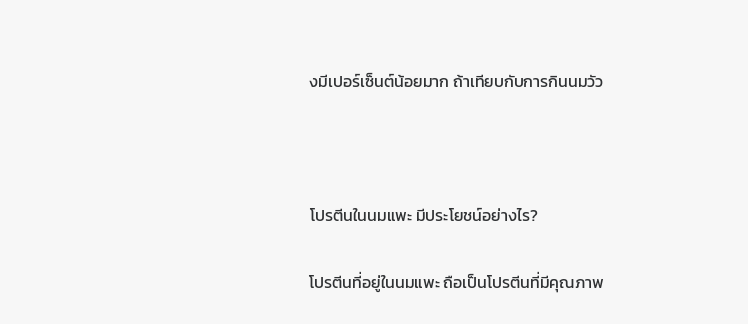งมีเปอร์เซ็นต์น้อยมาก ถ้าเทียบกับการกินนมวัว



โปรตีนในนมแพะ มีประโยชน์อย่างไร?

โปรตีนที่อยู่ในนมแพะ ถือเป็นโปรตีนที่มีคุณภาพ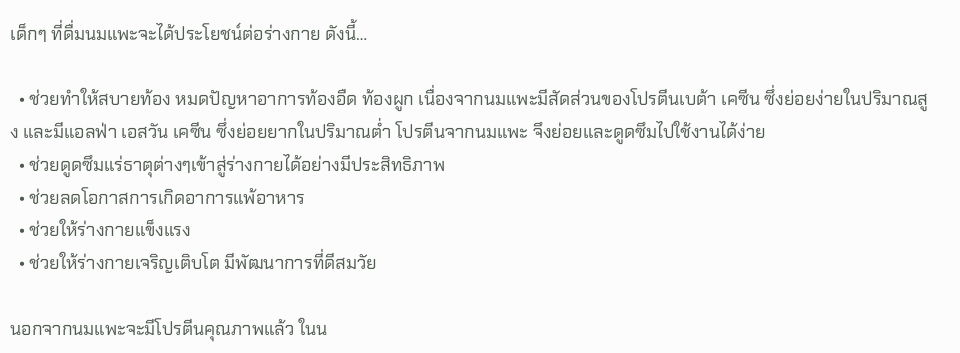เด็กๆ ที่ดื่มนมแพะจะได้ประโยชน์ต่อร่างกาย ดังนี้…

  • ช่วยทำให้สบายท้อง หมดปัญหาอาการท้องอืด ท้องผูก เนื่องจากนมแพะมีสัดส่วนของโปรตีนเบต้า เคซีน ซึ่งย่อยง่ายในปริมาณสูง และมีแอลฟ่า เอสวัน เคซีน ซึ่งย่อยยากในปริมาณต่ำ โปรตีนจากนมแพะ จึงย่อยและดูดซึมไปใช้งานได้ง่าย
  • ช่วยดูดซึมแร่ธาตุต่างๆเข้าสู่ร่างกายได้อย่างมีประสิทธิภาพ
  • ช่วยลดโอกาสการเกิดอาการแพ้อาหาร
  • ช่วยให้ร่างกายแข็งแรง
  • ช่วยให้ร่างกายเจริญเติบโต มีพัฒนาการที่ดีสมวัย

นอกจากนมแพะจะมีโปรตีนคุณภาพแล้ว ในน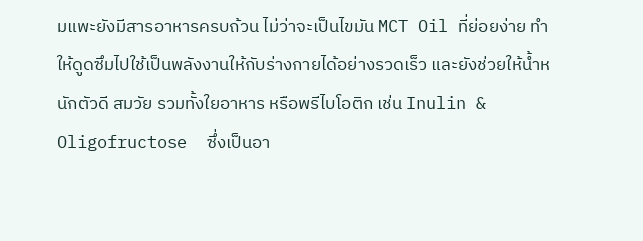มแพะยังมีสารอาหารครบถ้วน ไม่ว่าจะเป็นไขมัน MCT Oil ที่ย่อยง่าย ทำให้ดูดซึมไปใช้เป็นพลังงานให้กับร่างกายได้อย่างรวดเร็ว และยังช่วยให้น้ำหนักตัวดี สมวัย รวมทั้งใยอาหาร หรือพรีไบโอติก เช่น Inulin & Oligofructose  ซึ่งเป็นอา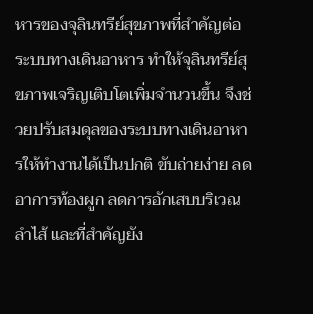หารของจุลินทรีย์สุขภาพที่สำคัญต่อระบบทางเดินอาหาร ทำให้จุลินทรีย์สุขภาพเจริญเติบโตเพิ่มจำนวนขึ้น จึงช่วยปรับสมดุลของระบบทางเดินอาหารให้ทำงานได้เป็นปกติ ขับถ่ายง่าย ลดอาการท้องผูก ลดการอักเสบบริเวณลำไส้ และที่สำคัญยัง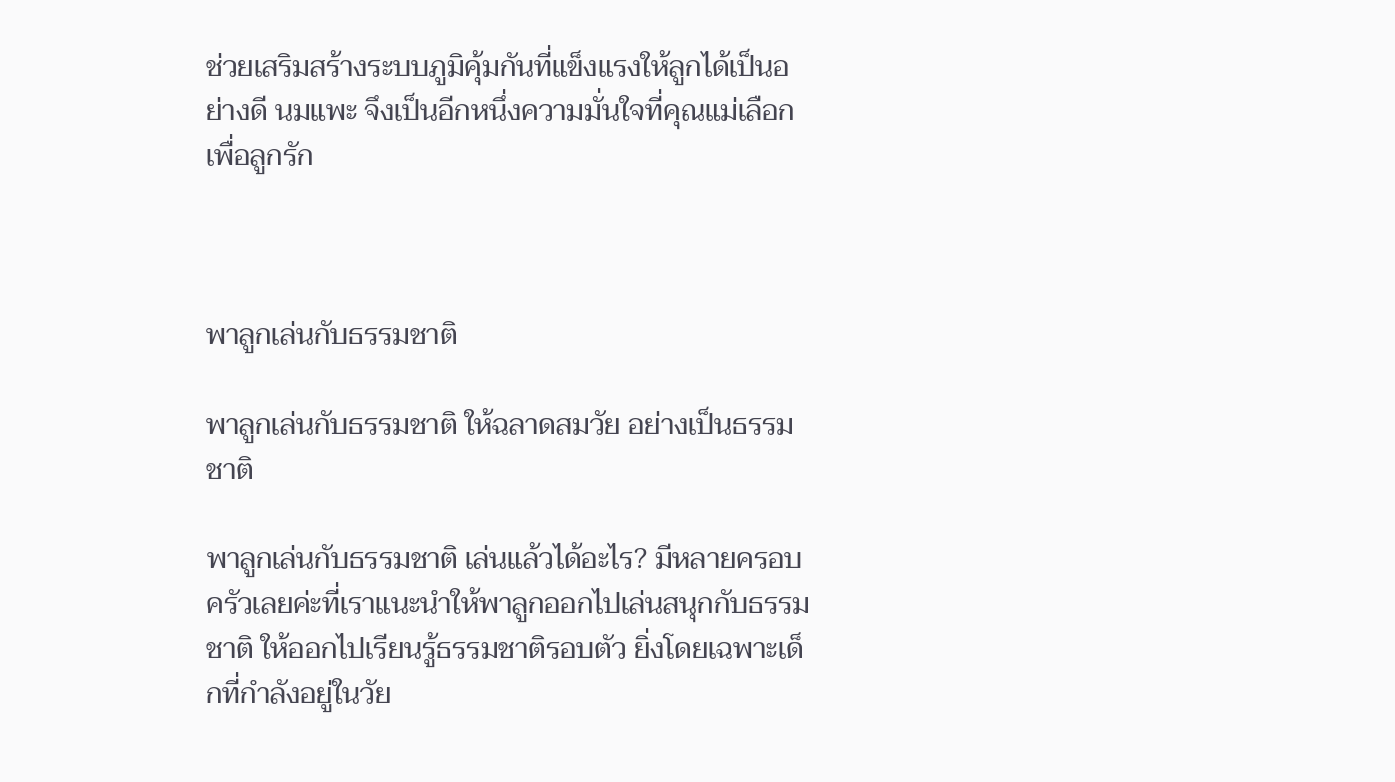ช่วยเสริมสร้างระบบภูมิคุ้มกันที่แข็งแรงให้ลูกได้เป็นอย่างดี นมแพะ จึงเป็นอีกหนึ่งความมั่นใจที่คุณแม่เลือกเพื่อลูกรัก



พาลูกเล่นกับธรรมชาติ

พาลูกเล่นกับธรรมชาติ ให้ฉลาดสมวัย อย่างเป็นธรรมชาติ

พาลูกเล่นกับธรรมชาติ เล่นแล้วได้อะไร? มีหลายครอบครัวเลยค่ะที่เราแนะนำให้พาลูกออกไปเล่นสนุกกับธรรมชาติ ให้ออกไปเรียนรู้ธรรมชาติรอบตัว ยิ่งโดยเฉพาะเด็กที่กำลังอยู่ในวัย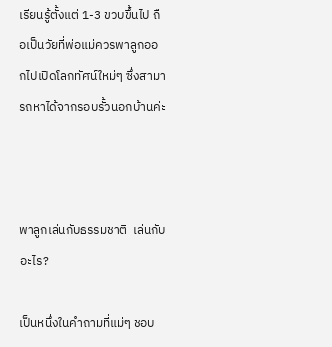เรียนรู้ตั้งแต่ 1-3 ขวบขึ้นไป ถือเป็นวัยที่พ่อแม่ควรพาลูกออกไปเปิดโลกทัศน์ใหม่ๆ ซึ่งสามารถหาได้จากรอบรั้วนอกบ้านค่ะ



พาลูกเล่นกับธรรมชาติ  เล่นกับอะไร?

เป็นหนึ่งในคำถามที่แม่ๆ ชอบ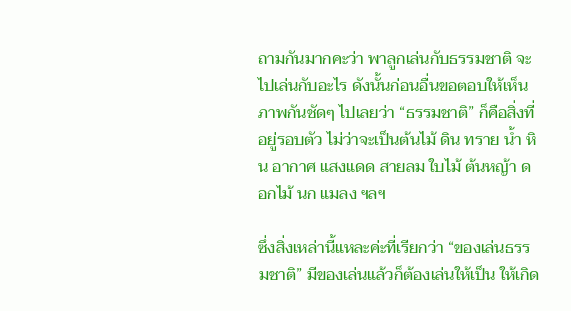ถามกันมากคะว่า พาลูกเล่นกับธรรมชาติ จะไปเล่นกับอะไร ดังนั้นก่อนอื่นขอตอบให้เห็นภาพกันชัดๆ ไปเลยว่า “ธรรมชาติ” ก็คือสิ่งที่อยู่รอบตัว ไม่ว่าจะเป็นต้นไม้ ดิน ทราย น้ำ หิน อากาศ แสงแดด สายลม ใบไม้ ต้นหญ้า ดอกไม้ นก แมลง ฯลฯ

ซึ่งสิ่งเหล่านี้แหละค่ะที่เรียกว่า “ของเล่นธรรมชาติ” มีของเล่นแล้วก็ต้องเล่นให้เป็น ให้เกิด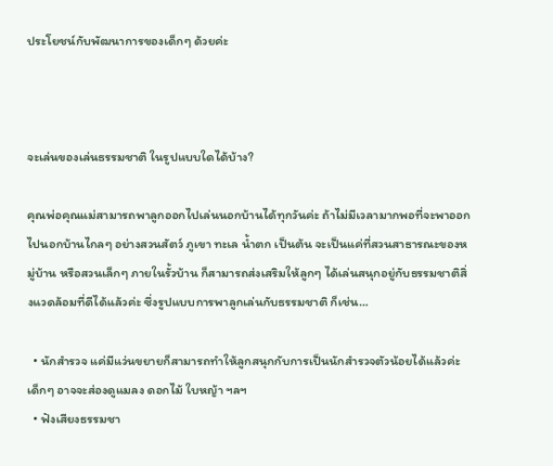ประโยชน์กับพัฒนาการของเด็กๆ ด้วยค่ะ



จะเล่นของเล่นธรรมชาติ ในรูปแบบใดได้บ้าง?

คุณพ่อคุณแม่สามารถพาลูกออกไปเล่นนอกบ้านได้ทุกวันค่ะ ถ้าไม่มีเวลามากพอที่จะพาออกไปนอกบ้านไกลๆ อย่างสวนสัตว์ ภูเขา ทะเล น้ำตก เป็นต้น จะเป็นแค่ที่สวนสาธารณะของหมู่บ้าน หรือสวนเล็กๆ ภายในรั้วบ้าน ก็สามารถส่งเสริมให้ลูกๆ ได้เล่นสนุกอยู่กับธรรมชาติสิ่งแวดล้อมที่ดีได้แล้วค่ะ ซึ่งรูปแบบการพาลูกเล่นกับธรรมชาติ ก็เช่น…

  • นักสำรวจ แค่มีแว่นขยายก็สามารถทำให้ลูกสนุกกับการเป็นนักสำรวจตัวน้อยได้แล้วค่ะ เด็กๆ อาจจะส่องดูแมลง ดอกไม้ ใบหญ้า ฯลฯ
  • ฟังเสียงธรรมชา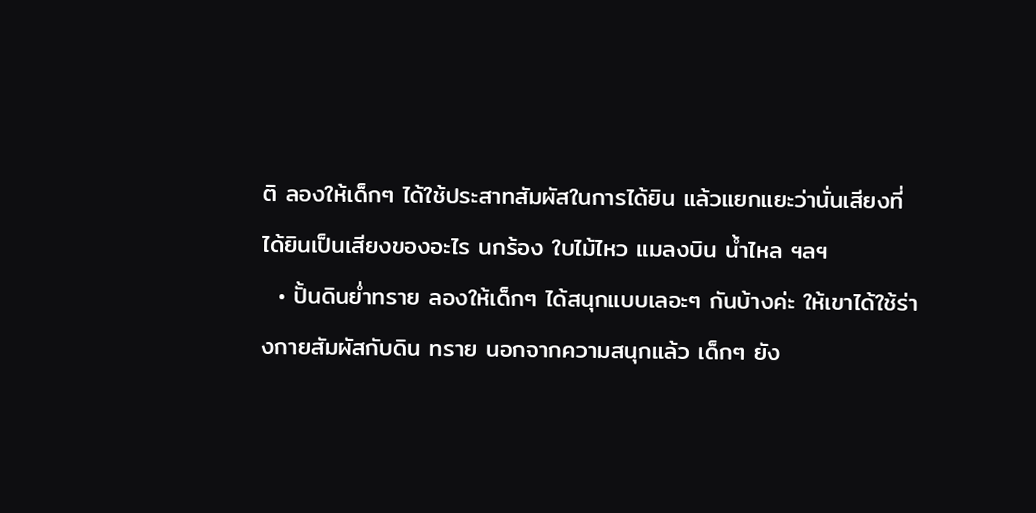ติ ลองให้เด็กๆ ได้ใช้ประสาทสัมผัสในการได้ยิน แล้วแยกแยะว่านั่นเสียงที่ได้ยินเป็นเสียงของอะไร นกร้อง ใบไม้ไหว แมลงบิน น้ำไหล ฯลฯ
  • ปั้นดินย่ำทราย ลองให้เด็กๆ ได้สนุกแบบเลอะๆ กันบ้างค่ะ ให้เขาได้ใช้ร่างกายสัมผัสกับดิน ทราย นอกจากความสนุกแล้ว เด็กๆ ยัง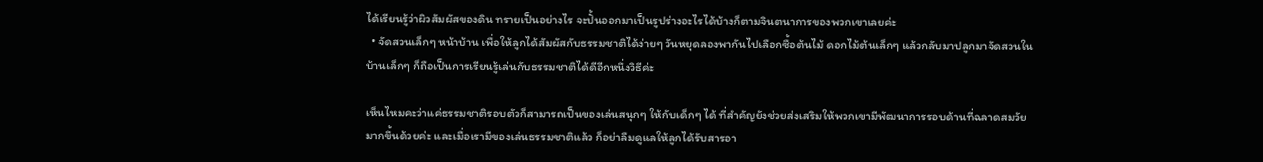ได้เรียนรู้ว่าผิวสัมผัสของดิน ทรายเป็นอย่างไร จะปั้นออกมาเป็นรูปร่างอะไรได้บ้างก็ตามจินตนาการของพวกเขาเลยค่ะ
  • จัดสวนเล็กๆ หน้าบ้าน เพื่อให้ลูกได้สัมผัสกับธรรมชาติได้ง่ายๆ วันหยุดลองพากันไปเลือกซื้อต้นไม้ ดอกไม้ต้นเล็กๆ แล้วกลับมาปลูกมาจัดสวนในบ้านเล็กๆ ก็ถือเป็นการเรียนรู้เล่นกับธรรมชาติได้ดีอีกหนึ่งวิธีค่ะ

เห็นไหมคะว่าแค่ธรรมชาติรอบตัวก็สามารถเป็นของเล่นสนุกๆ ให้กับเด็กๆ ได้ ที่สำคัญยังช่วยส่งเสริมให้พวกเขามีพัฒนาการรอบด้านที่ฉลาดสมวัยมากขึ้นด้วยค่ะ และเมื่อเรามีของเล่นธรรมชาติแล้ว ก็อย่าลืมดูแลให้ลูกได้รับสารอา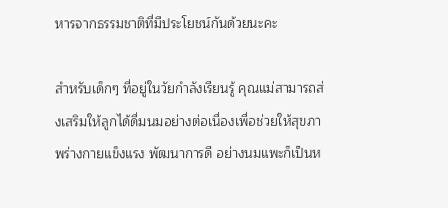หารจากธรรมชาติที่มีประโยชน์กันด้วยนะคะ

สำหรับเด็กๆ ที่อยู่ในวัยกำลังเรียนรู้ คุณแม่สามารถส่งเสริมให้ลูกได้ดื่มนมอย่างต่อเนื่องเพื่อช่วยให้สุขภาพร่างกายแข็งแรง พัฒนาการดี อย่างนมแพะก็เป็นห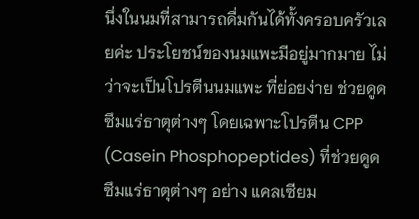นึ่งในนมที่สามารถดื่มกันได้ทั้งครอบครัวเลยค่ะ ประโยชน์ของนมแพะมีอยู่มากมาย ไม่ว่าจะเป็นโปรตีนนมแพะ ที่ย่อยง่าย ช่วยดูดซึมแร่ธาตุต่างๆ โดยเฉพาะโปรตีน CPP (Casein Phosphopeptides) ที่ช่วยดูดซึมแร่ธาตุต่างๆ อย่าง แคลเซียม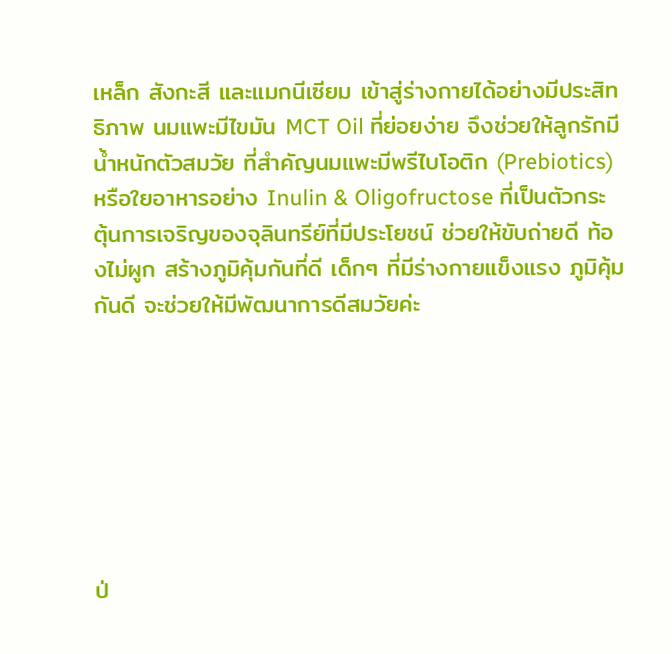เหล็ก สังกะสี และแมกนีเซียม เข้าสู่ร่างกายได้อย่างมีประสิทธิภาพ นมแพะมีไขมัน MCT Oil ที่ย่อยง่าย จึงช่วยให้ลูกรักมีน้ำหนักตัวสมวัย ที่สำคัญนมแพะมีพรีไบโอติก (Prebiotics) หรือใยอาหารอย่าง Inulin & Oligofructose ที่เป็นตัวกระตุ้นการเจริญของจุลินทรีย์ที่มีประโยชน์ ช่วยให้ขับถ่ายดี ท้องไม่ผูก สร้างภูมิคุ้มกันที่ดี เด็กๆ ที่มีร่างกายแข็งแรง ภูมิคุ้มกันดี จะช่วยให้มีพัฒนาการดีสมวัยค่ะ







ป่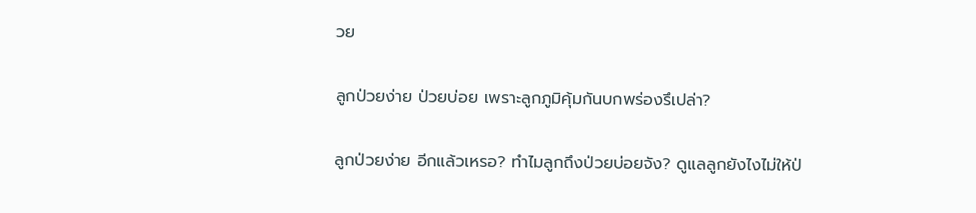วย

ลูกป่วยง่าย ป่วยบ่อย เพราะลูกภูมิคุ้มกันบกพร่องรึเปล่า?

ลูกป่วยง่าย อีกแล้วเหรอ? ทำไมลูกถึงป่วยบ่อยจัง? ดูแลลูกยังไงไม่ให้ป่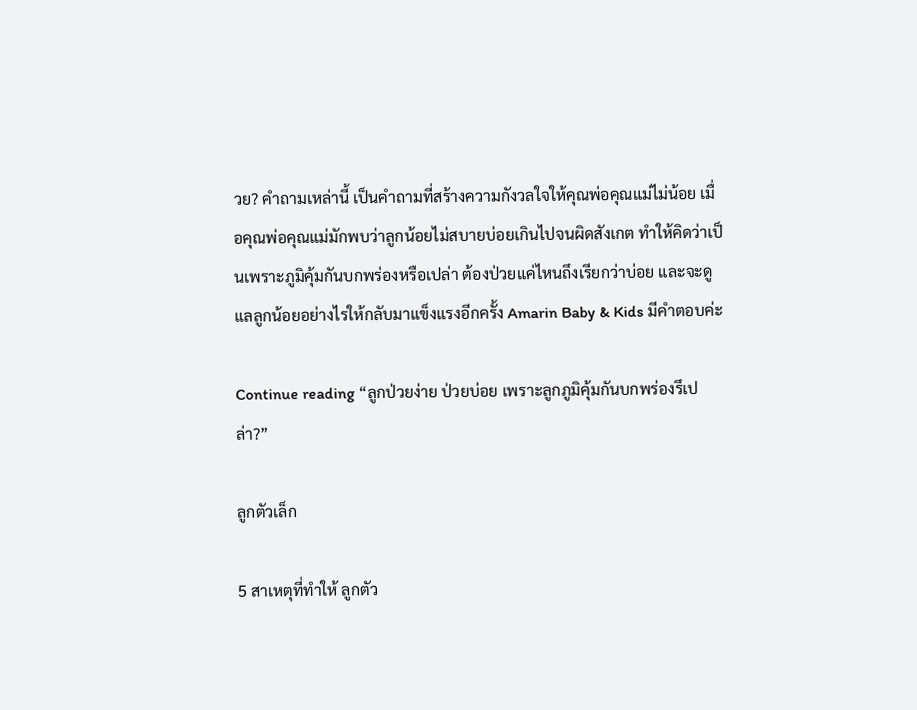วย? คำถามเหล่านี้ เป็นคำถามที่สร้างความกังวลใจให้คุณพ่อคุณแม่ไม่น้อย เมื่อคุณพ่อคุณแม่มักพบว่าลูกน้อยไม่สบายบ่อยเกินไปจนผิดสังเกต ทำให้คิดว่าเป็นเพราะภูมิคุ้มกันบกพร่องหรือเปล่า ต้องป่วยแค่ไหนถึงเรียกว่าบ่อย และจะดูแลลูกน้อยอย่างไรให้กลับมาแข็งแรงอีกครั้ง Amarin Baby & Kids มีคำตอบค่ะ

Continue reading “ลูกป่วยง่าย ป่วยบ่อย เพราะลูกภูมิคุ้มกันบกพร่องรึเปล่า?”

ลูกตัวเล็ก

5 สาเหตุที่ทำให้ ลูกตัว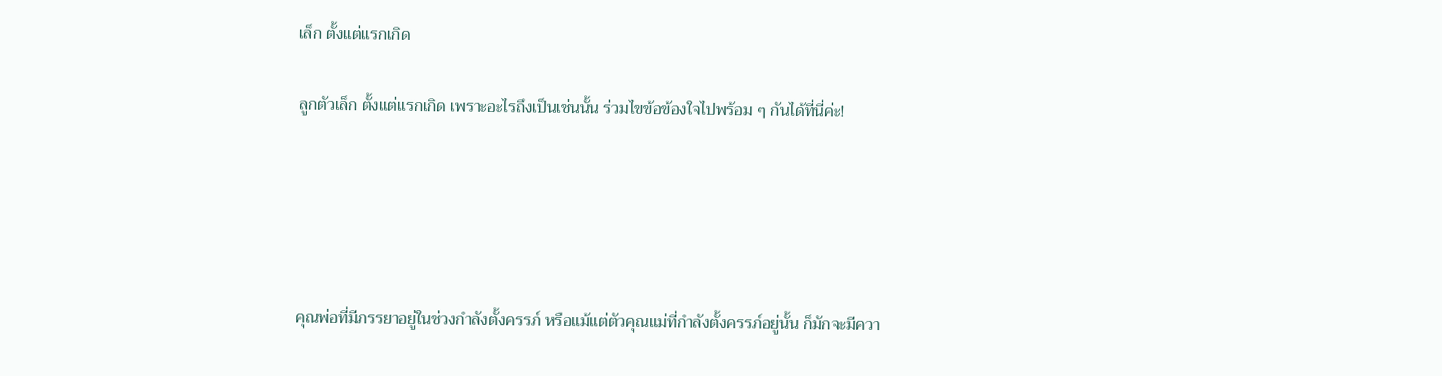เล็ก ตั้งแต่แรกเกิด

ลูกตัวเล็ก ตั้งแต่แรกเกิด เพราะอะไรถึงเป็นเช่นนั้น ร่วมไขข้อข้องใจไปพร้อม ๆ กันได้ที่นี่ค่ะ!





คุณพ่อที่มีภรรยาอยู่ในช่วงกำลังตั้งครรภ์ หรือแม้แต่ตัวคุณแม่ที่กำลังตั้งครรภ์อยู่นั้น ก็มักจะมีควา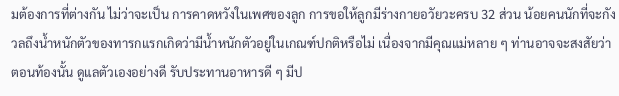มต้องการที่ต่างกัน ไม่ว่าจะเป็น การคาดหวังในเพศของลูก การขอให้ลูกมีร่างกายอวัยวะครบ 32 ส่วน น้อยคนนักที่จะกังวลถึงน้ำหนักตัวของทารกแรกเกิดว่ามีน้ำหนักตัวอยู่ในเกณฑ์ปกติหรือไม่ เนื่องจากมีคุณแม่หลาย ๆ ท่านอาจจะสงสัยว่า ตอนท้องนั้น ดูแลตัวเองอย่างดี รับประทานอาหารดี ๆ มีป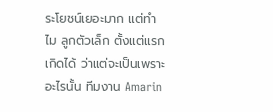ระโยชน์เยอะมาก แต่ทำไม ลูกตัวเล็ก ตั้งแต่แรกเกิดได้ ว่าแต่จะเป็นเพราะอะไรนั้น ทีมงาน Amarin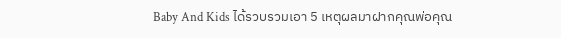Baby And Kids ได้รวบรวมเอา 5 เหตุผลมาฝากคุณพ่อคุณ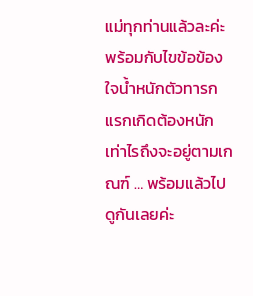แม่ทุกท่านแล้วละค่ะ พร้อมกับไขข้อข้องใจน้ำหนักตัวทารกแรกเกิดต้องหนักเท่าไรถึงจะอยู่ตามเกณฑ์ … พร้อมแล้วไปดูกันเลยค่ะ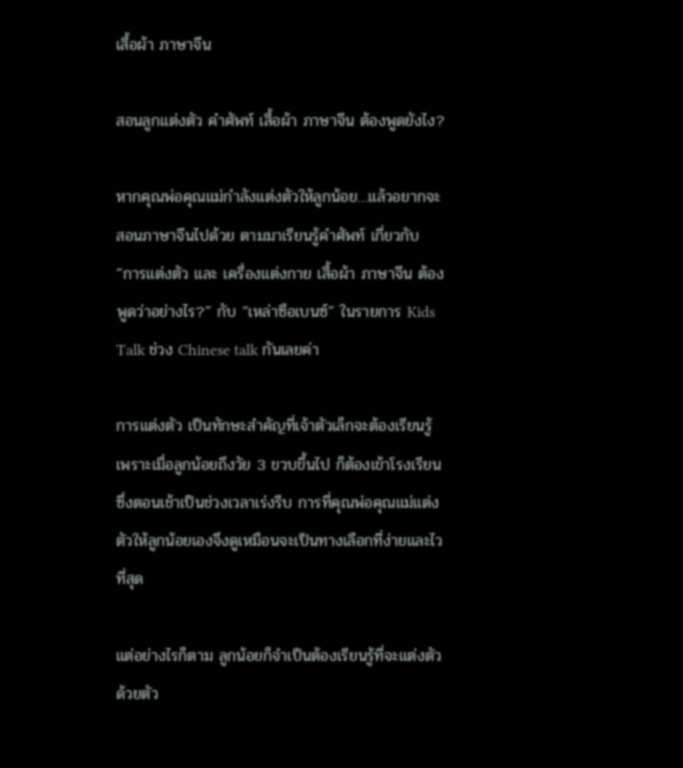เสื้อผ้า ภาษาจีน

สอนลูกแต่งตัว คำศัพท์ เสื้อผ้า ภาษาจีน ต้องพูดยังไง?

หากคุณพ่อคุณแม่กำลังแต่งตัวให้ลูกน้อย…แล้วอยากจะสอนภาษาจีนไปด้วย ตามมาเรียนรู้คำศัพท์ เกี่ยวกับ “การแต่งตัว และ เครื่องแต่งกาย เสื้อผ้า ภาษาจีน ต้องพูดว่าอย่างไร?” กับ “เหล่าซือเบนซ์” ในรายการ Kids Talk ช่วง Chinese talk กันเลยค่า

การแต่งตัว เป็นทักษะสำคัญที่เจ้าตัวเล็กจะต้องเรียนรู้ เพราะเมื่อลูกน้อยถึงวัย 3 ขวบขึ้นไป ก็ต้องเข้าโรงเรียน ซึ่งตอนเช้าเป็นช่วงเวลาเร่งรีบ การที่คุณพ่อคุณแม่แต่งตัวให้ลูกน้อยเองจึงดูเหมือนจะเป็นทางเลือกที่ง่ายและไวที่สุด

แต่อย่างไรก็ตาม ลูกน้อยก็จำเป็นต้องเรียนรู้ที่จะแต่งตัวด้วยตัว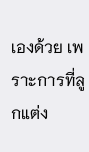เองด้วย เพราะการที่ลูกแต่ง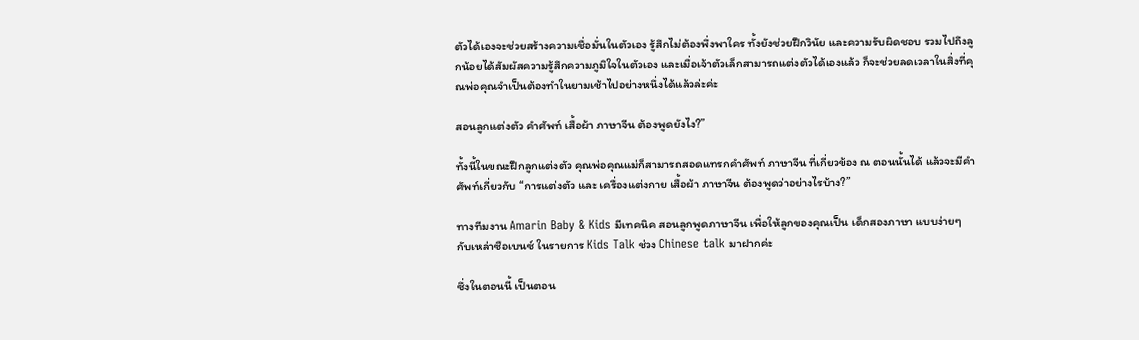ตัวได้เองจะช่วยสร้างความเชื่อมั่นในตัวเอง รู้สึกไม่ต้องพึ่งพาใคร ทั้งยังช่วยฝึกวินัย และความรับผิดชอบ รวมไปถึงลูกน้อยได้สัมผัสความรู้สึกความภูมิใจในตัวเอง และเมื่อเจ้าตัวเล็กสามารถแต่งตัวได้เองแล้ว ก็จะช่วยลดเวลาในสิ่งที่คุณพ่อคุณจำเป็นต้องทำในยามเช้าไปอย่างหนึ่งได้แล้วล่ะค่ะ

สอนลูกแต่งตัว คำศัพท์ เสื้อผ้า ภาษาจีน ต้องพูดยังไง?”

ทั้งนี้ในขณะฝึกลูกแต่งตัว คุณพ่อคุณแม่ก็สามารถสอดแทรกคำศัพท์ ภาษาจีน ที่เกี่ยวข้อง ณ ตอนนั้นได้ แล้วจะมีคำศัพท์เกี่ยวกับ “การแต่งตัว และ เครื่องแต่งกาย เสื้อผ้า ภาษาจีน ต้องพูดว่าอย่างไรบ้าง?”

ทางทีมงาน Amarin Baby & Kids มีเทคนิค สอนลูกพูดภาษาจีน เพื่อให้ลูกของคุณเป็น เด็กสองภาษา แบบง่ายๆ กับเหล่าซือเบนซ์ ในรายการ Kids Talk ช่วง Chinese talk มาฝากค่ะ

ซึ่งในตอนนี้ เป็นตอน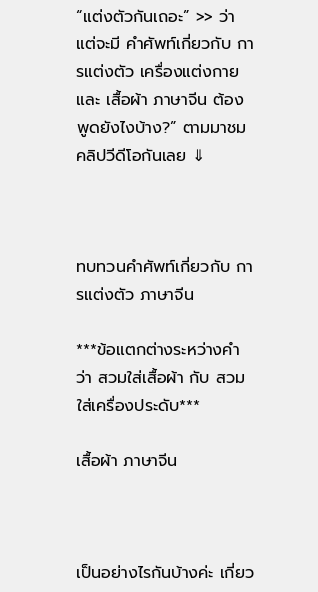“แต่งตัวกันเถอะ” >> ว่าแต่จะมี คำศัพท์เกี่ยวกับ การแต่งตัว เครื่องแต่งกาย และ เสื้อผ้า ภาษาจีน ต้องพูดยังไงบ้าง?” ตามมาชมคลิปวีดีโอกันเลย ⇓



ทบทวนคำศัพท์เกี่ยวกับ การแต่งตัว ภาษาจีน

***ข้อแตกต่างระหว่างคำว่า สวมใส่เสื้อผ้า กับ สวมใส่เครื่องประดับ***

เสื้อผ้า ภาษาจีน



เป็นอย่างไรกันบ้างค่ะ เกี่ยว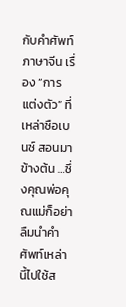กับคำศัพท์ภาษาจีน เรื่อง “การแต่งตัว” ที่เหล่าซือเบนซ์ สอนมาข้างต้น …ซึ่งคุณพ่อคุณแม่ก็อย่าลืมนำคำศัพท์เหล่านี้ไปใช้ส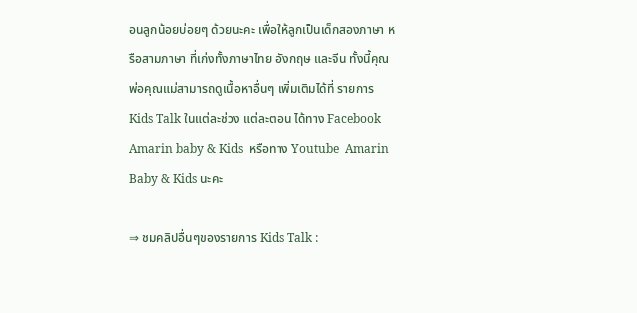อนลูกน้อยบ่อยๆ ด้วยนะคะ เพื่อให้ลูกเป็นเด็กสองภาษา หรือสามภาษา ที่เก่งทั้งภาษาไทย อังกฤษ และจีน ทั้งนี้คุณพ่อคุณแม่สามารถดูเนื้อหาอื่นๆ เพิ่มเติมได้ที่ รายการ Kids Talk ในแต่ละช่วง แต่ละตอน ได้ทาง Facebook  Amarin baby & Kids  หรือทาง Youtube  Amarin Baby & Kids นะคะ

⇒ ชมคลิปอื่นๆของรายการ Kids Talk :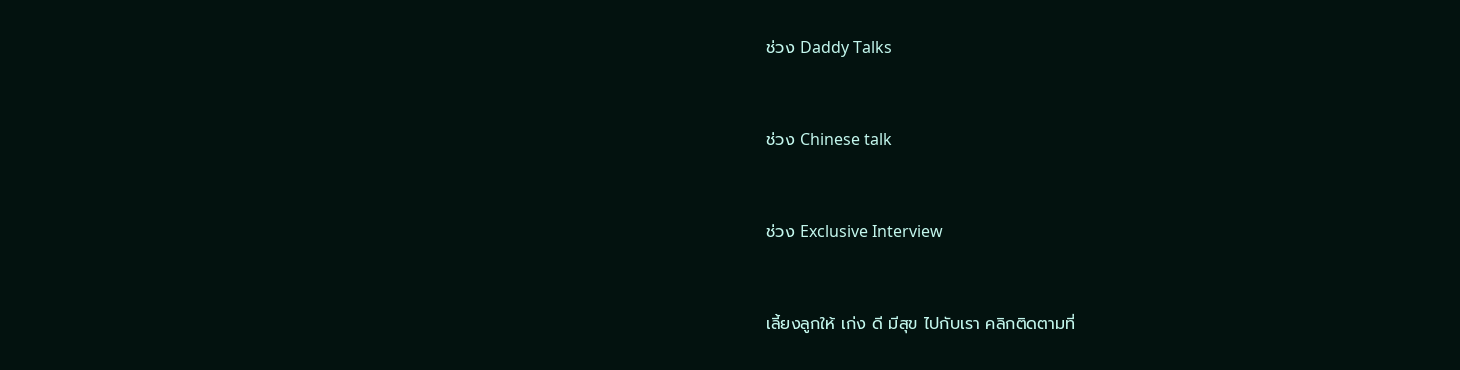ช่วง Daddy Talks



ช่วง Chinese talk



ช่วง Exclusive Interview



เลี้ยงลูกให้ เก่ง ดี มีสุข ไปกับเรา คลิกติดตามที่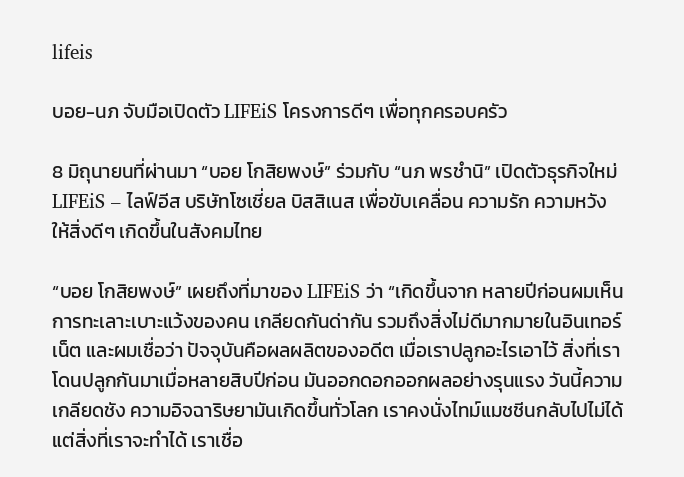lifeis

บอย-นภ จับมือเปิดตัว LIFEiS โครงการดีๆ เพื่อทุกครอบครัว

8 มิถุนายนที่ผ่านมา “บอย โกสิยพงษ์” ร่วมกับ “นภ พรชำนิ” เปิดตัวธุรกิจใหม่ LIFEiS – ไลฟ์อีส บริษัทโซเชี่ยล บิสสิเนส เพื่อขับเคลื่อน ความรัก ความหวัง ให้สิ่งดีๆ เกิดขึ้นในสังคมไทย

“บอย โกสิยพงษ์” เผยถึงที่มาของ LIFEiS ว่า “เกิดขึ้นจาก หลายปีก่อนผมเห็นการทะเลาะเบาะแว้งของคน เกลียดกันด่ากัน รวมถึงสิ่งไม่ดีมากมายในอินเทอร์เน็ต และผมเชื่อว่า ปัจจุบันคือผลผลิตของอดีต เมื่อเราปลูกอะไรเอาไว้ สิ่งที่เราโดนปลูกกันมาเมื่อหลายสิบปีก่อน มันออกดอกออกผลอย่างรุนแรง วันนี้ความเกลียดชัง ความอิจฉาริษยามันเกิดขึ้นทั่วโลก เราคงนั่งไทม์แมชชีนกลับไปไม่ได้ แต่สิ่งที่เราจะทำได้ เราเชื่อ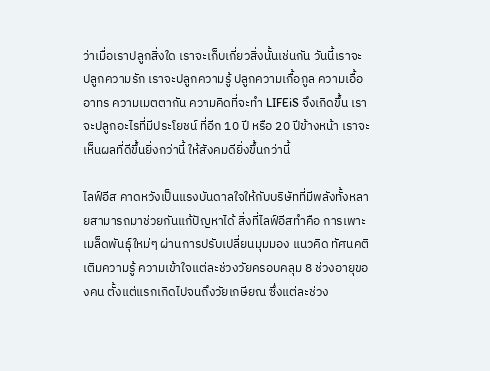ว่าเมื่อเราปลูกสิ่งใด เราจะเก็บเกี่ยวสิ่งนั้นเช่นกัน วันนี้เราจะปลูกความรัก เราจะปลูกความรู้ ปลูกความเกื้อกูล ความเอื้ออาทร ความเมตตากัน ความคิดที่จะทำ LIFEiS จึงเกิดขึ้น เราจะปลูกอะไรที่มีประโยชน์ ที่อีก 10 ปี หรือ 20 ปีข้างหน้า เราจะเห็นผลที่ดีขึ้นยิ่งกว่านี้ ให้สังคมดียิ่งขึ้นกว่านี้

ไลฟ์อีส คาดหวังเป็นแรงบันดาลใจให้กับบริษัทที่มีพลังทั้งหลายสามารถมาช่วยกันแก้ปัญหาได้ สิ่งที่ไลฟ์อีสทำคือ การเพาะเมล็ดพันธุ์ใหม่ๆ ผ่านการปรับเปลี่ยนมุมมอง แนวคิด ทัศนคติ เติมความรู้ ความเข้าใจแต่ละช่วงวัยครอบคลุม 8 ช่วงอายุของคน ตั้งแต่แรกเกิดไปจนถึงวัยเกษียณ ซึ่งแต่ละช่วง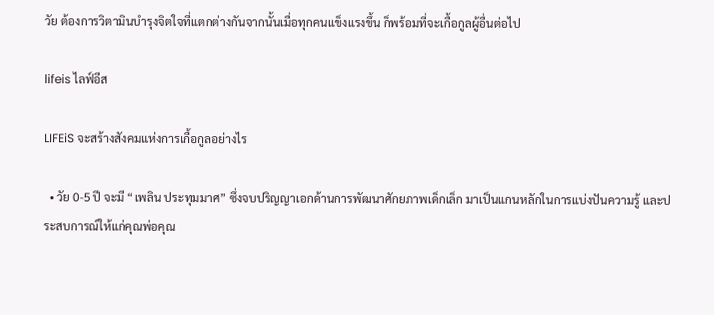วัย ต้องการวิตามินบำรุงจิตใจที่แตกต่างกันจากนั้นเมื่อทุกคนแข็งแรงขึ้น ก็พร้อมที่จะเกื้อกูลผู้อื่นต่อไป

lifeis ไลฟ์อีส

LIFEiS จะสร้างสังคมแห่งการเกื้อกูลอย่างไร

  • วัย 0-5 ปี จะมี “เพลิน ประทุมมาศ” ซึ่งจบปริญญาเอกด้านการพัฒนาศักยภาพเด็กเล็ก มาเป็นแกนหลักในการแบ่งปันความรู้ และประสบการณ์ให้แก่คุณพ่อคุณ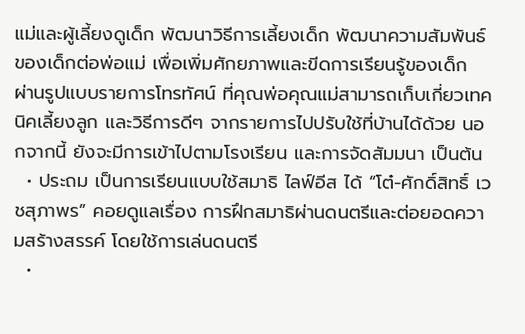แม่และผู้เลี้ยงดูเด็ก พัฒนาวิธีการเลี้ยงเด็ก พัฒนาความสัมพันธ์ของเด็กต่อพ่อแม่ เพื่อเพิ่มศักยภาพและขีดการเรียนรู้ของเด็ก ผ่านรูปแบบรายการโทรทัศน์ ที่คุณพ่อคุณแม่สามารถเก็บเกี่ยวเทคนิคเลี้ยงลูก และวิธีการดีๆ จากรายการไปปรับใช้ที่บ้านได้ด้วย นอกจากนี้ ยังจะมีการเข้าไปตามโรงเรียน และการจัดสัมมนา เป็นต้น
  • ประถม เป็นการเรียนแบบใช้สมาธิ ไลฟ์อีส ได้ “โต๋-ศักดิ์สิทธิ์ เวชสุภาพร” คอยดูแลเรื่อง การฝึกสมาธิผ่านดนตรีและต่อยอดความสร้างสรรค์ โดยใช้การเล่นดนตรี
  •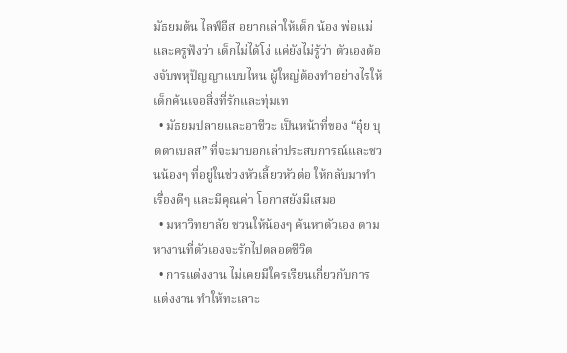มัธยมต้น ไลฟ์อีส อยากเล่าให้เด็ก น้อง พ่อแม่ และครูฟังว่า เด็กไม่ได้โง่ แค่ยังไม่รู้ว่า ตัวเองต้องจับพหุปัญญาแบบไหน ผู้ใหญ่ต้องทำอย่างไรให้เด็กค้นเจอสิ่งที่รักและทุ่มเท
  • มัธยมปลายและอาชีวะ เป็นหน้าที่ของ “อุ๋ย บุดดาเบลส” ที่จะมาบอกเล่าประสบการณ์และชวนน้องๆ ที่อยู่ในช่วงหัวเลี้ยวหัวต่อ ให้กลับมาทำเรื่องดีๆ และมีคุณค่า โอกาสยังมีเสมอ
  • มหาวิทยาลัย ชวนให้น้องๆ ค้นหาตัวเอง ตามหางานที่ตัวเองจะรักไปตลอดชีวิต
  • การแต่งงาน ไม่เคยมีใครเรียนเกี่ยวกับการแต่งงาน ทำให้ทะเลาะ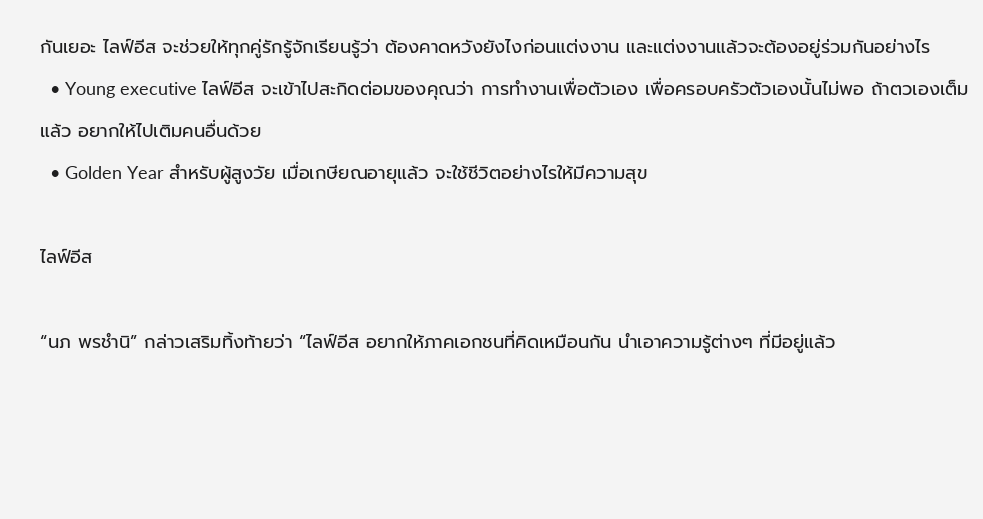กันเยอะ ไลฟ์อีส จะช่วยให้ทุกคู่รักรู้จักเรียนรู้ว่า ต้องคาดหวังยังไงก่อนแต่งงาน และแต่งงานแล้วจะต้องอยู่ร่วมกันอย่างไร
  • Young executive ไลฟ์อีส จะเข้าไปสะกิดต่อมของคุณว่า การทำงานเพื่อตัวเอง เพื่อครอบครัวตัวเองนั้นไม่พอ ถ้าตวเองเต็มแล้ว อยากให้ไปเติมคนอื่นด้วย
  • Golden Year สำหรับผู้สูงวัย เมื่อเกษียณอายุแล้ว จะใช้ชีวิตอย่างไรให้มีความสุข

ไลฟ์อีส

“นภ พรชำนิ” กล่าวเสริมทิ้งท้ายว่า “ไลฟ์อีส อยากให้ภาคเอกชนที่คิดเหมือนกัน นำเอาความรู้ต่างๆ ที่มีอยู่แล้ว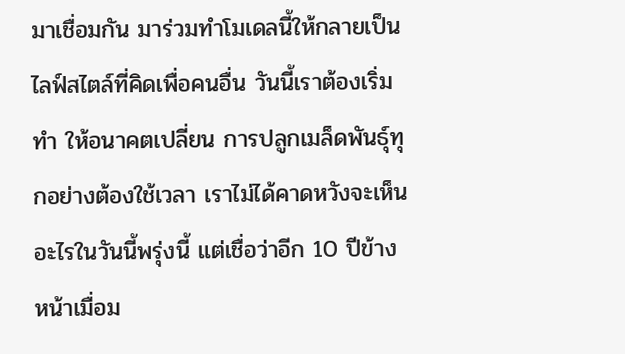มาเชื่อมกัน มาร่วมทำโมเดลนี้ให้กลายเป็นไลฟ์สไตล์ที่คิดเพื่อคนอื่น วันนี้เราต้องเริ่มทำ ให้อนาคตเปลี่ยน การปลูกเมล็ดพันธุ์ทุกอย่างต้องใช้เวลา เราไม่ได้คาดหวังจะเห็นอะไรในวันนี้พรุ่งนี้ แต่เชื่อว่าอีก 10 ปีข้างหน้าเมื่อม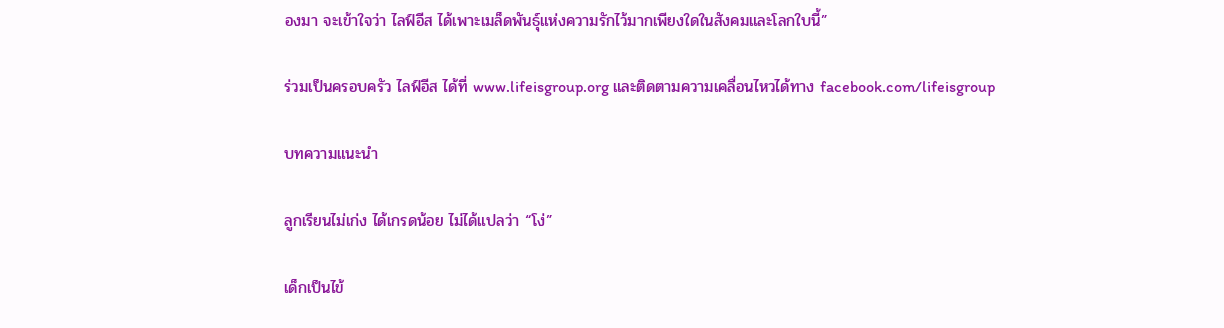องมา จะเข้าใจว่า ไลฟ์อีส ได้เพาะเมล็ดพันธุ์แห่งความรักไว้มากเพียงใดในสังคมและโลกใบนี้”

ร่วมเป็นครอบครัว ไลฟ์อีส ได้ที่ www.lifeisgroup.org และติดตามความเคลื่อนไหวได้ทาง facebook.com/lifeisgroup

บทความแนะนำ

ลูกเรียนไม่เก่ง ได้เกรดน้อย ไม่ได้แปลว่า “โง่”

เด็กเป็นไข้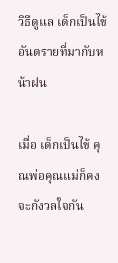วิธีดูแล เด็กเป็นไข้ อันตรายที่มากับหน้าฝน

เมื่อ เด็กเป็นไข้ คุณพ่อคุณแม่ก็คงจะกังวลใจกัน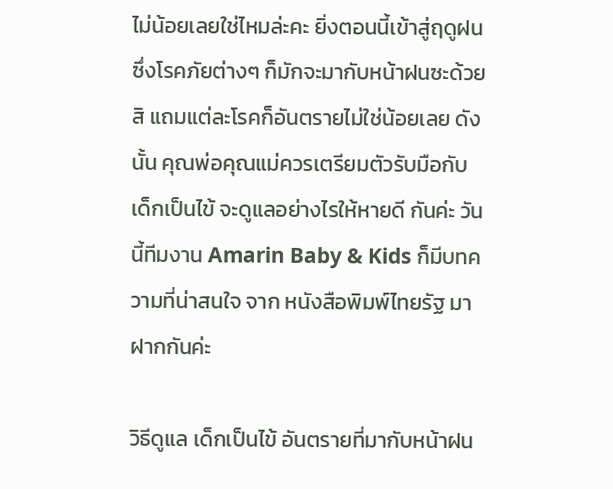ไม่น้อยเลยใช่ไหมล่ะคะ ยิ่งตอนนี้เข้าสู่ฤดูฝน ซึ่งโรคภัยต่างๆ ก็มักจะมากับหน้าฝนซะด้วยสิ แถมแต่ละโรคก็อันตรายไม่ใช่น้อยเลย ดังนั้น คุณพ่อคุณแม่ควรเตรียมตัวรับมือกับ เด็กเป็นไข้ จะดูแลอย่างไรให้หายดี กันค่ะ วันนี้ทีมงาน Amarin Baby & Kids ก็มีบทความที่น่าสนใจ จาก หนังสือพิมพ์ไทยรัฐ มาฝากกันค่ะ

วิธีดูแล เด็กเป็นไข้ อันตรายที่มากับหน้าฝน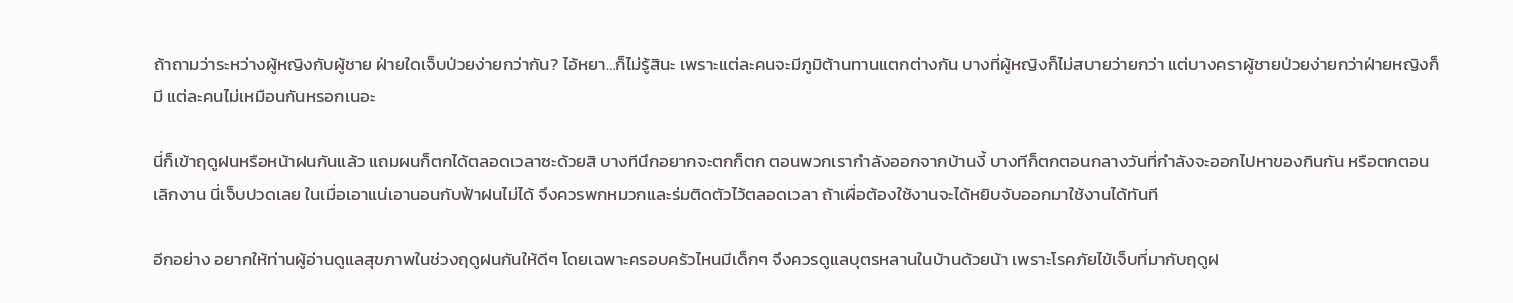ถ้าถามว่าระหว่างผู้หญิงกับผู้ชาย ฝ่ายใดเจ็บป่วยง่ายกว่ากัน? ไอ้หยา…ก็ไม่รู้สินะ เพราะแต่ละคนจะมีภูมิต้านทานแตกต่างกัน บางที่ผู้หญิงก็ไม่สบายว่ายกว่า แต่บางคราผู้ชายป่วยง่ายกว่าฝ่ายหญิงก็มี แต่ละคนไม่เหมือนกันหรอกเนอะ

นี่ก็เข้าฤดูฝนหรือหน้าฝนกันแล้ว แถมผนก็ตกได้ตลอดเวลาซะด้วยสิ บางทีนึกอยากจะตกก็ตก ตอนพวกเรากำลังออกจากบ้านงี้ บางทีก็ตกตอนกลางวันที่กำลังจะออกไปหาของกินกัน หรือตกตอนเลิกงาน นี่เจ็บปวดเลย ในเมื่อเอาแน่เอานอนกับฟ้าฝนไม่ได้ จึงควรพกหมวกและร่มติดตัวไว้ตลอดเวลา ถ้าเผื่อต้องใช้งานจะได้หยิบจับออกมาใช้งานได้ทันที

อีกอย่าง อยากให้ท่านผู้อ่านดูแลสุขภาพในช่วงฤดูฝนกันให้ดีๆ โดยเฉพาะครอบครัวไหนมีเด็กๆ จึงควรดูแลบุตรหลานในบ้านด้วยน้า เพราะโรคภัยไข้เจ็บที่มากับฤดูฝ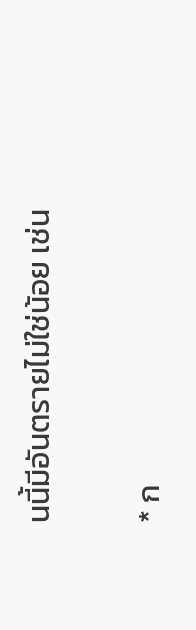นนี้มีอันตรายไม่ใช่น้อย เช่น

* ก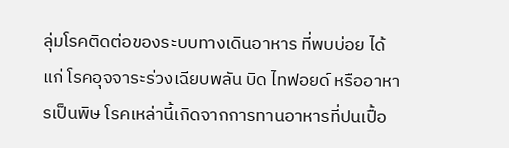ลุ่มโรคติดต่อของระบบทางเดินอาหาร ที่พบบ่อย ได้แก่ โรคอุจจาระร่วงเฉียบพลัน บิด ไทฟอยด์ หรืออาหารเป็นพิษ โรคเหล่านี้เกิดจากการทานอาหารที่ปนเปื้อ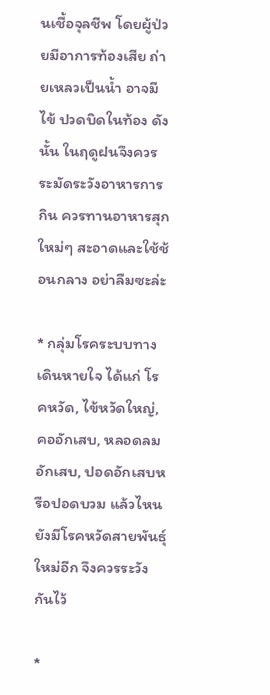นเชื้อจุลชีพ โดยผู้ป่วยมีอาการท้องเสีย ถ่ายเหลวเป็นน้ำ อาจมีไข้ ปวดบิดในท้อง ดังนั้น ในฤดูฝนจึงควรระมัดระวังอาหารการกิน ควรทานอาหารสุกใหม่ๆ สะอาดและใช้ช้อนกลาง อย่าลืมซะล่ะ

* กลุ่มโรคระบบทางเดินหายใจ ได้แก่ โรคหวัด, ไข้หวัดใหญ่, คออักเสบ, หลอดลมอักเสบ, ปอดอักเสบหรือปอดบวม แล้วไหนยังมีโรคหวัดสายพันธุ์ใหม่อีก จึงควรระวังกันไว้

*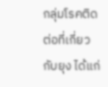กลุ่มโรคติดต่อที่เกี่ยวกับยุง ได้แก่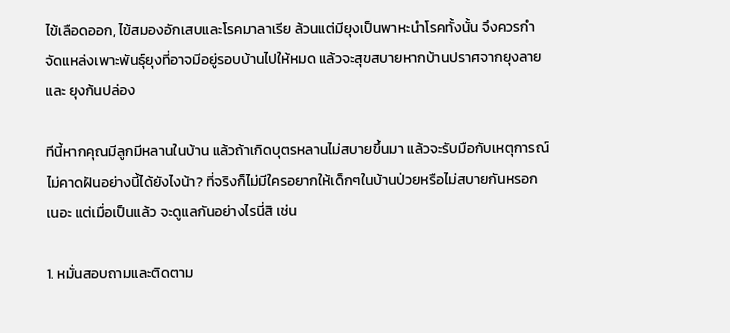ไข้เลือดออก, ไข้สมองอักเสบและโรคมาลาเรีย ล้วนแต่มียุงเป็นพาหะนำโรคทั้งนั้น จึงควรกำจัดแหล่งเพาะพันธุ์ยุงที่อาจมีอยู่รอบบ้านไปให้หมด แล้วจะสุขสบายหากบ้านปราศจากยุงลายและ ยุงก้นปล่อง

ทีนี้หากคุณมีลูกมีหลานในบ้าน แล้วถ้าเกิดบุตรหลานไม่สบายขึ้นมา แล้วจะรับมือกับเหตุการณ์ไม่คาดฝันอย่างนี้ได้ยังไงน้า? ที่จริงก็ไม่มีใครอยากให้เด็กๆในบ้านป่วยหรือไม่สบายกันหรอกเนอะ แต่เมื่อเป็นแล้ว จะดูแลกันอย่างไรนี่สิ เช่น

1. หมั่นสอบถามและติดตาม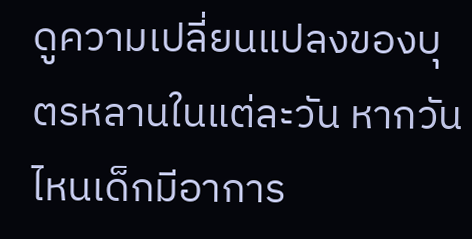ดูความเปลี่ยนแปลงของบุตรหลานในแต่ละวัน หากวันไหนเด็กมีอาการ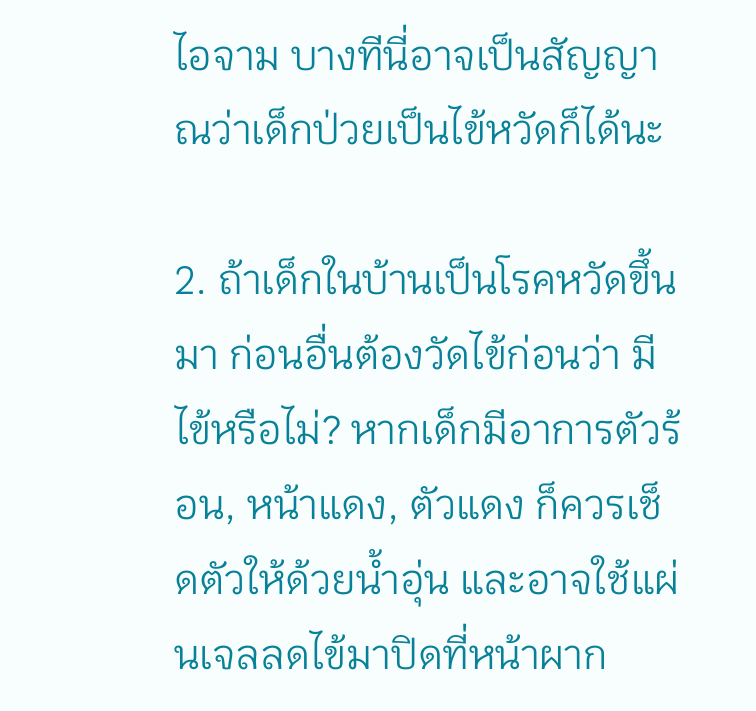ไอจาม บางทีนี่อาจเป็นสัญญาณว่าเด็กป่วยเป็นไข้หวัดก็ได้นะ

2. ถ้าเด็กในบ้านเป็นโรคหวัดขึ้นมา ก่อนอื่นต้องวัดไข้ก่อนว่า มีไข้หรือไม่? หากเด็กมีอาการตัวร้อน, หน้าแดง, ตัวแดง ก็ควรเช็ดตัวให้ด้วยน้ำอุ่น และอาจใช้แผ่นเจลลดไข้มาปิดที่หน้าผาก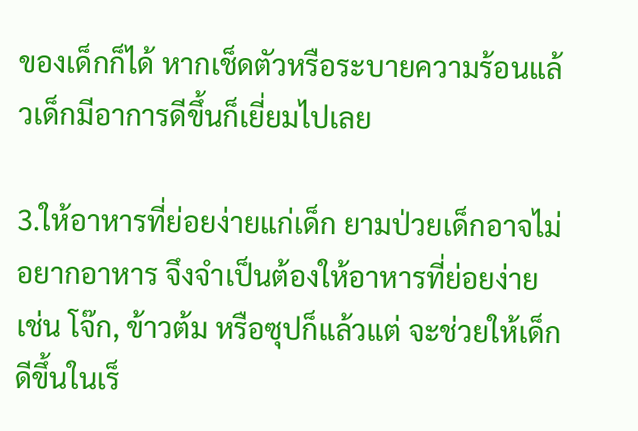ของเด็กก็ได้ หากเช็ดตัวหรือระบายความร้อนแล้วเด็กมีอาการดีขึ้นก็เยี่ยมไปเลย

3.ให้อาหารที่ย่อยง่ายแก่เด็ก ยามป่วยเด็กอาจไม่อยากอาหาร จึงจำเป็นต้องให้อาหารที่ย่อยง่าย เช่น โจ๊ก, ข้าวต้ม หรือซุปก็แล้วแต่ จะช่วยให้เด็กดีขึ้นในเร็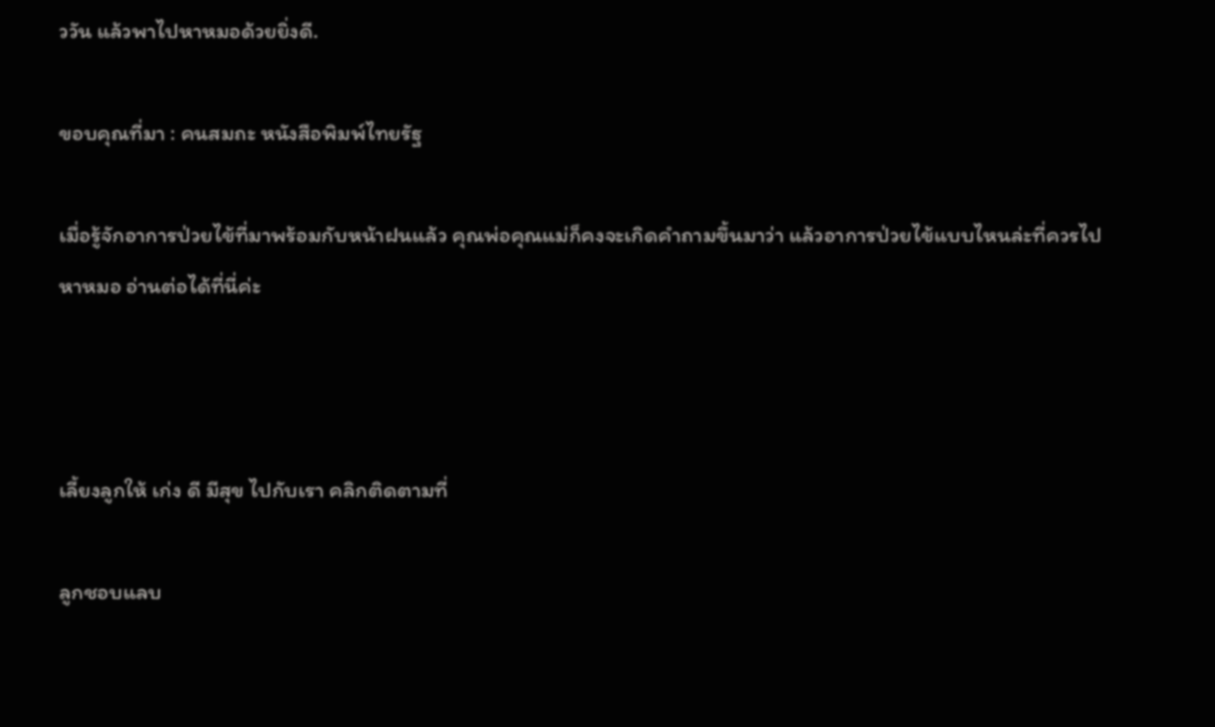ววัน แล้วพาไปหาหมอด้วยยิ่งดี.

ขอบคุณที่มา : คนสมถะ หนังสือพิมพ์ไทยรัฐ

เมื่อรู้จักอาการป่วยไข้ที่มาพร้อมกับหน้าฝนแล้ว คุณพ่อคุณแม่ก็คงจะเกิดคำถามขึ้นมาว่า แล้วอาการป่วยไข้แบบไหนล่ะที่ควรไปหาหมอ อ่านต่อได้ที่นี่ค่ะ



เลี้ยงลูกให้ เก่ง ดี มีสุข ไปกับเรา คลิกติดตามที่

ลูกชอบแลบ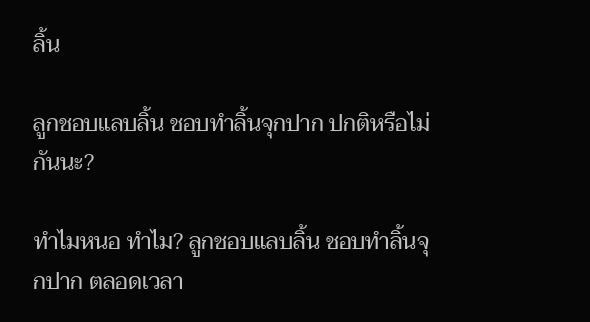ลิ้น

ลูกชอบแลบลิ้น ชอบทำลิ้นจุกปาก ปกติหรือไม่กันนะ?

ทำไมหนอ ทำไม? ลูกชอบแลบลิ้น ชอบทำลิ้นจุกปาก ตลอดเวลา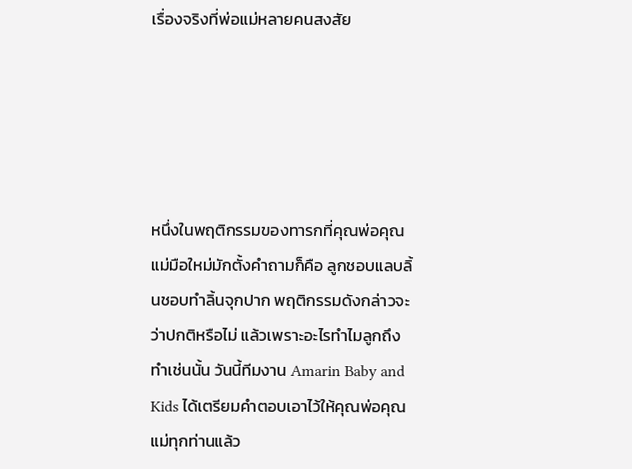เรื่องจริงที่พ่อแม่หลายคนสงสัย





หนึ่งในพฤติกรรมของทารกที่คุณพ่อคุณแม่มือใหม่มักตั้งคำถามก็คือ ลูกชอบแลบลิ้นชอบทำลิ้นจุกปาก พฤติกรรมดังกล่าวจะว่าปกติหรือไม่ แล้วเพราะอะไรทำไมลูกถึงทำเช่นนั้น วันนี้ทีมงาน Amarin Baby and Kids ได้เตรียมคำตอบเอาไว้ให้คุณพ่อคุณแม่ทุกท่านแล้ว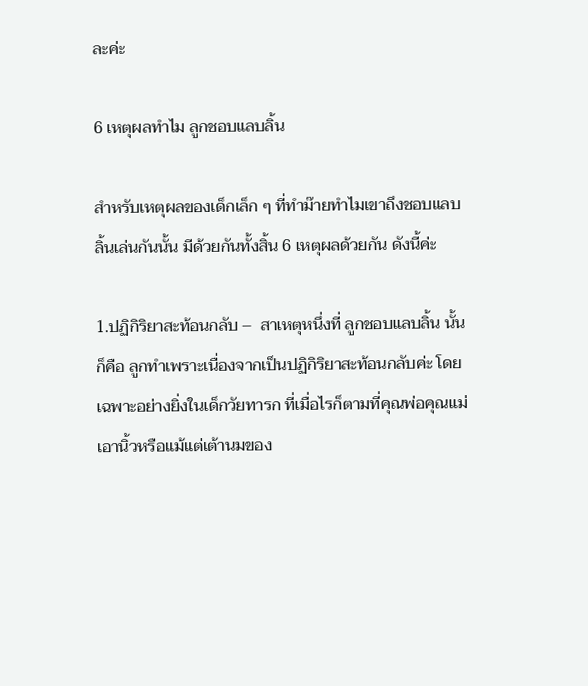ละค่ะ

6 เหตุผลทำไม ลูกชอบแลบลิ้น

สำหรับเหตุผลของเด็กเล็ก ๆ ที่ทำม๊ายทำไมเขาถึงชอบแลบลิ้นเล่นกันนั้น มีด้วยกันทั้งสิ้น 6 เหตุผลด้วยกัน ดังนี้ค่ะ

1.ปฏิกิริยาสะท้อนกลับ –  สาเหตุหนึ่งที่ ลูกชอบแลบลิ้น นั้นก็คือ ลูกทำเพราะเนื่องจากเป็นปฏิกิริยาสะท้อนกลับค่ะ โดยเฉพาะอย่างยิ่งในเด็กวัยทารก ที่เมื่อไรก็ตามที่คุณพ่อคุณแม่เอานิ้วหรือแม้แต่เต้านมของ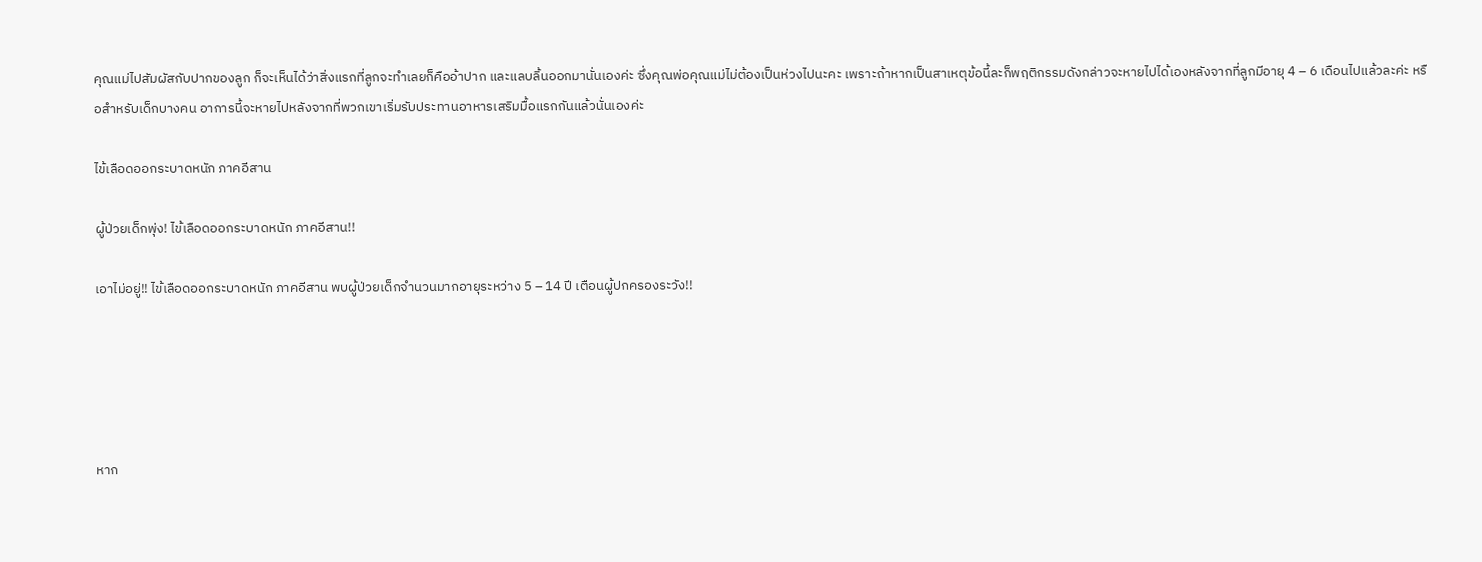คุณแม่ไปสัมผัสกับปากของลูก ก็จะเห็นได้ว่าสิ่งแรกที่ลูกจะทำเลยก็คืออ้าปาก และแลบลิ้นออกมานั่นเองค่ะ ซึ่งคุณพ่อคุณแม่ไม่ต้องเป็นห่วงไปนะคะ เพราะถ้าหากเป็นสาเหตุข้อนี้ละก็พฤติกรรมดังกล่าวจะหายไปได้เองหลังจากที่ลูกมีอายุ 4 – 6 เดือนไปแล้วละค่ะ หรือสำหรับเด็กบางคน อาการนี้จะหายไปหลังจากที่พวกเขาเริ่มรับประทานอาหารเสริมมื้อแรกกันแล้วนั่นเองค่ะ

ไข้เลือดออกระบาดหนัก ภาคอีสาน

ผู้ป่วยเด็กพุ่ง! ไข้เลือดออกระบาดหนัก ภาคอีสาน!!

เอาไม่อยู่!! ไข้เลือดออกระบาดหนัก ภาคอีสาน พบผู้ป่วยเด็กจำนวนมากอายุระหว่าง 5 – 14 ปี เตือนผู้ปกครองระวัง!!





หาก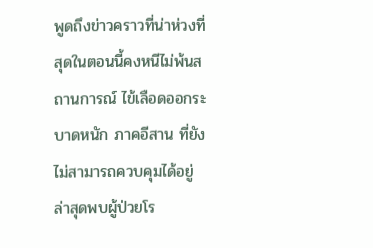พูดถึงข่าวคราวที่น่าห่วงที่สุดในตอนนี้คงหนีไม่พ้นสถานการณ์ ไข้เลือดออกระบาดหนัก ภาคอีสาน ที่ยังไม่สามารถควบคุมได้อยู่ ล่าสุดพบผู้ป่วยโร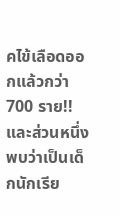คไข้เลือดออกแล้วกว่า 700 ราย!! และส่วนหนึ่งพบว่าเป็นเด็กนักเรีย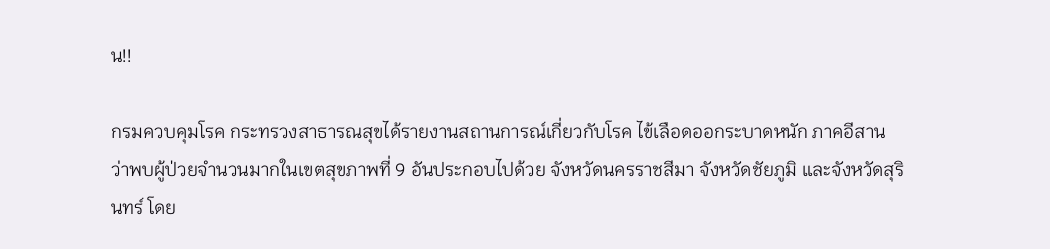น!!

กรมควบคุมโรค กระทรวงสาธารณสุขได้รายงานสถานการณ์เกี่ยวกับโรค ไข้เลือดออกระบาดหนัก ภาคอีสาน ว่าพบผู้ป่วยจำนวนมากในเขตสุขภาพที่ 9 อันประกอบไปด้วย จังหวัดนครราชสีมา จังหวัดชัยภูมิ และจังหวัดสุรินทร์ โดย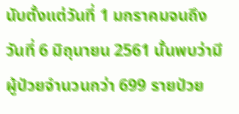นับตั้งแต่วันที่ 1 มกราคมจนถึงวันที่ 6 มิถุนายน 2561 นั้นพบว่ามีผู้ป่วยจำนวนกว่า 699 รายป่วย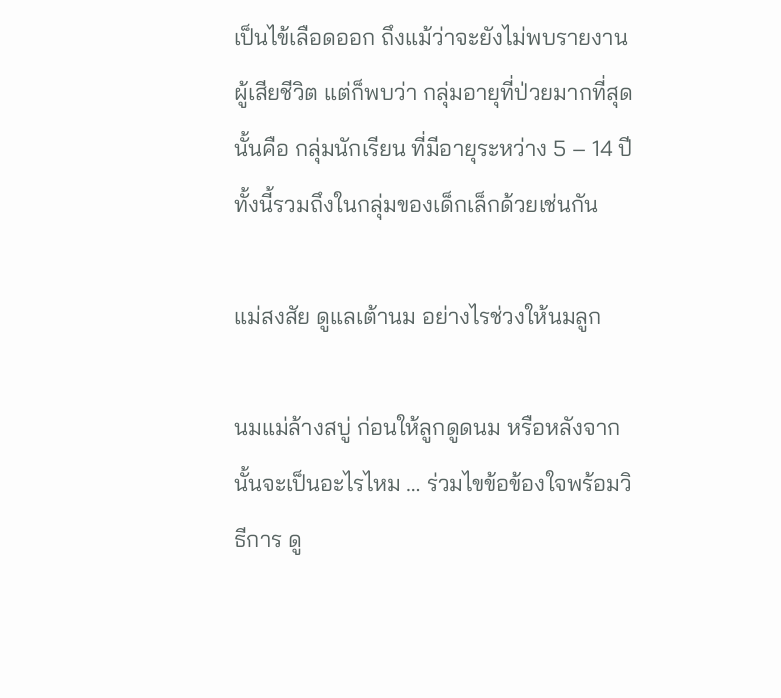เป็นไข้เลือดออก ถึงแม้ว่าจะยังไม่พบรายงานผู้เสียชีวิต แต่ก็พบว่า กลุ่มอายุที่ป่วยมากที่สุดนั้นคือ กลุ่มนักเรียน ที่มีอายุระหว่าง 5 – 14 ปี ทั้งนี้รวมถึงในกลุ่มของเด็กเล็กด้วยเช่นกัน

แม่สงสัย ดูแลเต้านม อย่างไรช่วงให้นมลูก

นมแม่ล้างสบู่ ก่อนให้ลูกดูดนม หรือหลังจากนั้นจะเป็นอะไรไหม … ร่วมไขข้อข้องใจพร้อมวิธีการ ดู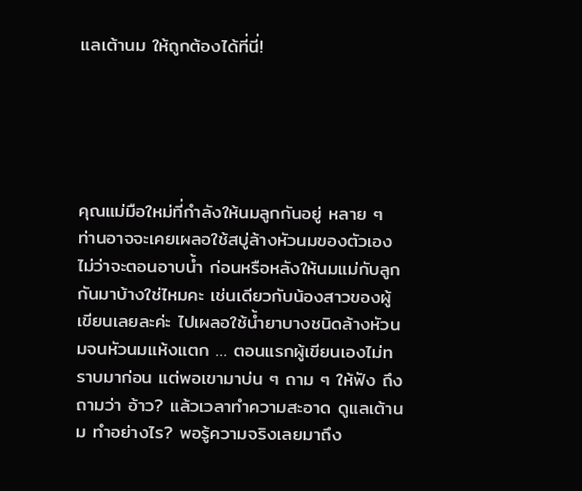แลเต้านม ให้ถูกต้องได้ที่นี่!





คุณแม่มือใหม่ที่กำลังให้นมลูกกันอยู่ หลาย ๆ ท่านอาจจะเคยเผลอใช้สบู่ล้างหัวนมของตัวเองไม่ว่าจะตอนอาบน้ำ ก่อนหรือหลังให้นมแม่กับลูกกันมาบ้างใช่ไหมคะ เช่นเดียวกับน้องสาวของผู้เขียนเลยละค่ะ ไปเผลอใช้น้ำยาบางชนิดล้างหัวนมจนหัวนมแห้งแตก … ตอนแรกผู้เขียนเองไม่ทราบมาก่อน แต่พอเขามาบ่น ๆ ถาม ๆ ให้ฟัง ถึงถามว่า อ้าว? แล้วเวลาทำความสะอาด ดูแลเต้านม ทำอย่างไร? พอรู้ความจริงเลยมาถึง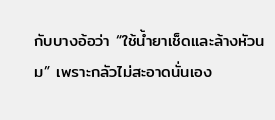กับบางอ้อว่า “ใช้น้ำยาเช็ดและล้างหัวนม” เพราะกลัวไม่สะอาดนั่นเอง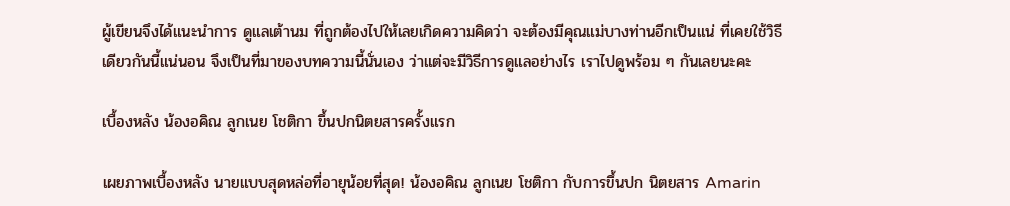ผู้เขียนจึงได้แนะนำการ ดูแลเต้านม ที่ถูกต้องไปให้เลยเกิดความคิดว่า จะต้องมีคุณแม่บางท่านอีกเป็นแน่ ที่เคยใช้วิธีเดียวกันนี้แน่นอน จึงเป็นที่มาของบทความนี้นั่นเอง ว่าแต่จะมีวิธีการดูแลอย่างไร เราไปดูพร้อม ๆ กันเลยนะคะ

เบื้องหลัง น้องอคิณ ลูกเนย โชติกา ขึ้นปกนิตยสารครั้งแรก

เผยภาพเบื้องหลัง นายแบบสุดหล่อที่อายุน้อยที่สุด! น้องอคิณ ลูกเนย โชติกา กับการขึ้นปก นิตยสาร Amarin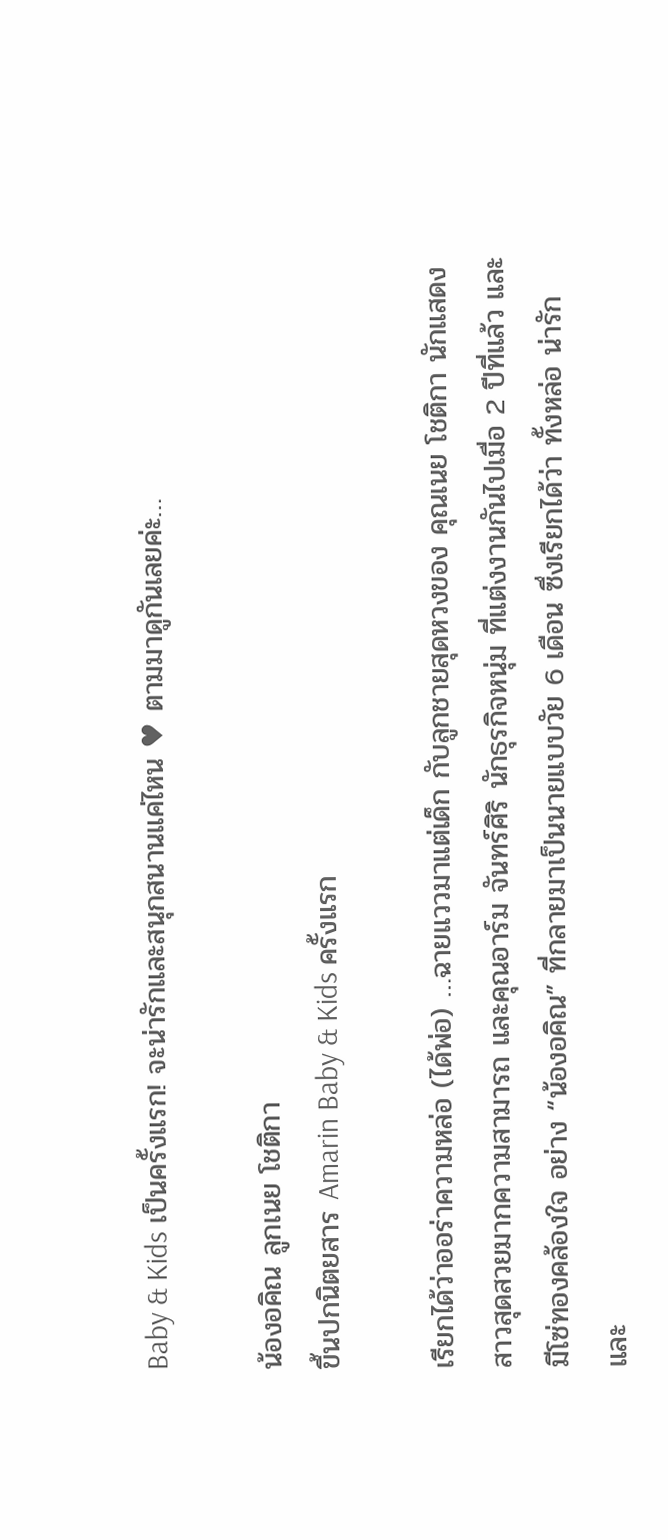Baby & Kids เป็นครั้งแรก! จะน่ารักและสนุกสนานแค่ไหน ♥ ตามมาดูกันเลยค่ะ…

น้องอคิณ ลูกเนย โชติกา
ขึ้นปกนิตยสาร Amarin Baby & Kids ครั้งแรก

เรียกได้ว่าออร่าความหล่อ (ได้พ่อ) …ฉายแววมาแต่เด็ก กับลูกชายสุดหวงของ คุณเนย โชติกา นักแสดงสาวสุดสวยมากความสามารถ และคุณอาร์ม จันทร์ศิริ นักธุรกิจหนุ่ม ที่แต่งงานกันไปเมื่อ 2 ปีที่แล้ว และมีโซ่ทองคล้องใจ อย่าง “น้องอคิณ” ที่กลายมาเป็นนายแบบวัย 6 เดือน ซึ่งเรียกได้ว่า ทั้งหล่อ น่ารัก และ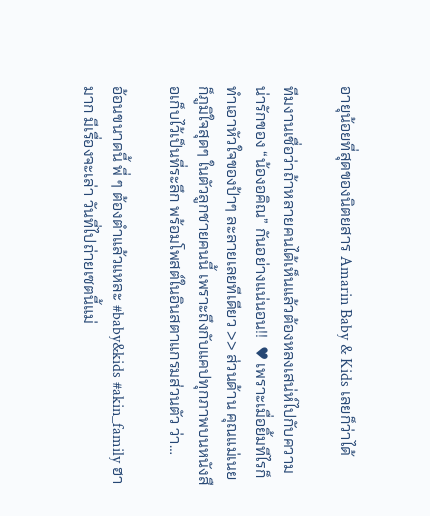อายุน้อยที่สุดของนิตยสาร Amarin Baby & Kids เลยก็ว่าได้

ทีมงานเชื่อว่าถ้าหลายคนได้เห็นแล้วต้องหลงเสน่ห์ไปกับความน่ารักของ “น้องอคิณ” กันอย่างแน่นอน!!  ♥ เพราะเมื่อยิ้มทีไรก็ทำเอาหัวใจของป้าๆ ละลายเลยทีเดียว >> ส่วนด้าน คุณแม่เนย ก็ภูมิใจสุดๆ ในตัวลูกชายคนนี้ เพราะถึงกับแคปทุกภาพบนหนังสือเก็บไว้เป็นที่ระลึก พร้อมโพสต์ในอินสตาแกรมส่วนตัว ว่า…

อ้อนขนาดนี้ พี่ ๆ ต้องตำแล้วแหละ #baby&kids #akin_family ฮามาก มีเรื่องจะเล่า วันที่ไปถ่ายเซตนี้แม่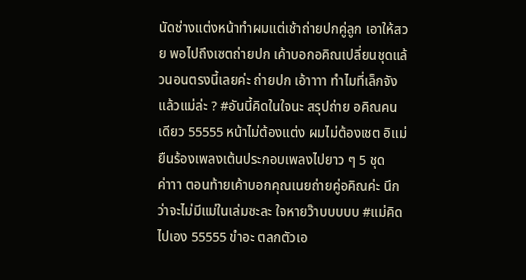นัดช่างแต่งหน้าทำผมแต่เช้าถ่ายปกคู่ลูก เอาให้สวย พอไปถึงเซตถ่ายปก เค้าบอกอคิณเปลี่ยนชุดแล้วนอนตรงนี้เลยค่ะ ถ่ายปก เอ้าาาา ทำไมที่เล็กจัง แล้วแม่ล่ะ ? #อันนี้คิดในใจนะ สรุปถ่าย อคิณคนเดียว 55555 หน้าไม่ต้องแต่ง ผมไม่ต้องเชต อิแม่ยืนร้องเพลงเต้นประกอบเพลงไปยาว ๆ 5 ชุดค่าาา ตอนท้ายเค้าบอกคุณเนยถ่ายคู่อคิณค่ะ นึกว่าจะไม่มีแม่ในเล่มซะละ ใจหายว๊าบบบบบ #แม่คิดไปเอง 55555 ขำอะ ตลกตัวเอ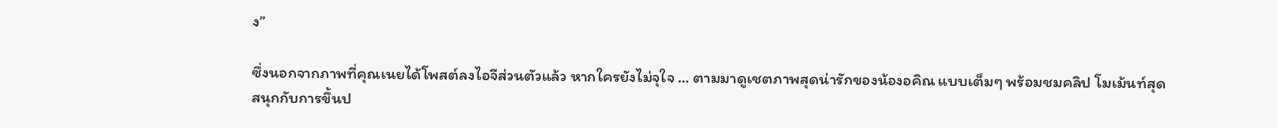ง”

ซึ่งนอกจากภาพที่คุณเนยได้โพสต์ลงไอจีส่วนตัวแล้ว หากใครยังไม่จุใจ … ตามมาดูเชตภาพสุดน่ารักของน้องอคิณ แบบเต็มๆ พร้อมชมคลิป โมเม้นท์สุดสนุกกับการขึ้นป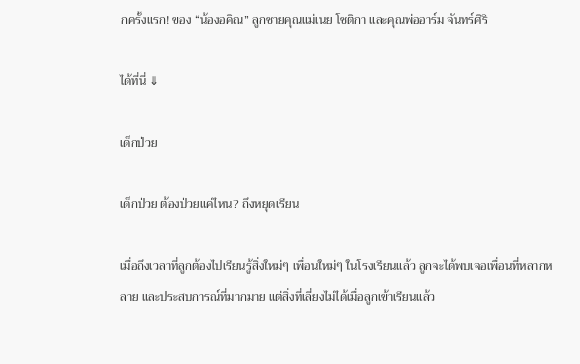กครั้งแรก! ของ “น้องอคิณ” ลูกชายคุณแม่เนย โชติกา และคุณพ่ออาร์ม จันทร์ศิริ

ได้ที่นี่ ⇓

เด็กป่วย

เด็กป่วย ต้องป่วยแค่ไหน? ถึงหยุดเรียน

เมื่อถึงเวลาที่ลูกต้องไปเรียนรู้สิ่งใหม่ๆ เพื่อนใหม่ๆ ในโรงเรียนแล้ว ลูกจะได้พบเจอเพื่อนที่หลากหลาย และประสบการณ์ที่มากมาย แต่สิ่งที่เลี่ยงไม่ได้เมื่อลูกเข้าเรียนแล้ว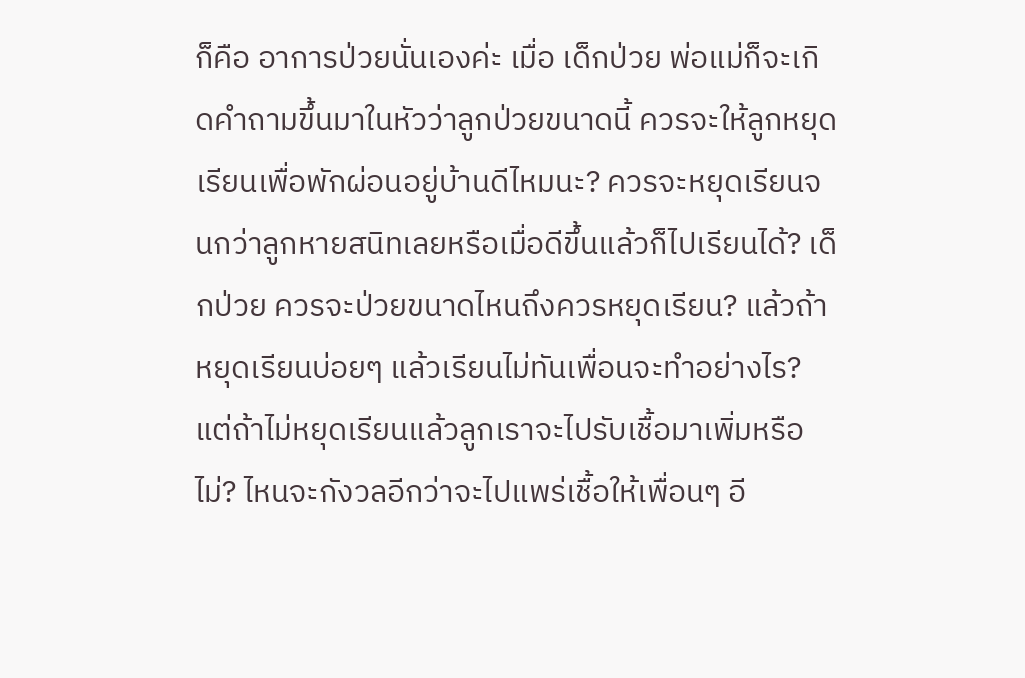ก็คือ อาการป่วยนั่นเองค่ะ เมื่อ เด็กป่วย พ่อแม่ก็จะเกิดคำถามขึ้นมาในหัวว่าลูกป่วยขนาดนี้ ควรจะให้ลูกหยุดเรียนเพื่อพักผ่อนอยู่บ้านดีไหมนะ? ควรจะหยุดเรียนจนกว่าลูกหายสนิทเลยหรือเมื่อดีขึ้นแล้วก็ไปเรียนได้? เด็กป่วย ควรจะป่วยขนาดไหนถึงควรหยุดเรียน? แล้วถ้าหยุดเรียนบ่อยๆ แล้วเรียนไม่ทันเพื่อนจะทำอย่างไร? แต่ถ้าไม่หยุดเรียนแล้วลูกเราจะไปรับเชื้อมาเพิ่มหรือไม่? ไหนจะกังวลอีกว่าจะไปแพร่เชื้อให้เพื่อนๆ อี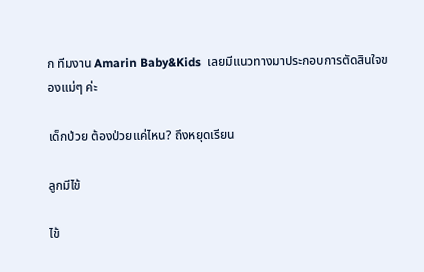ก ทีมงาน Amarin Baby&Kids  เลยมีแนวทางมาประกอบการตัดสินใจของแม่ๆ ค่ะ

เด็กป่วย ต้องป่วยแค่ไหน? ถึงหยุดเรียน

ลูกมีไข้

ไข้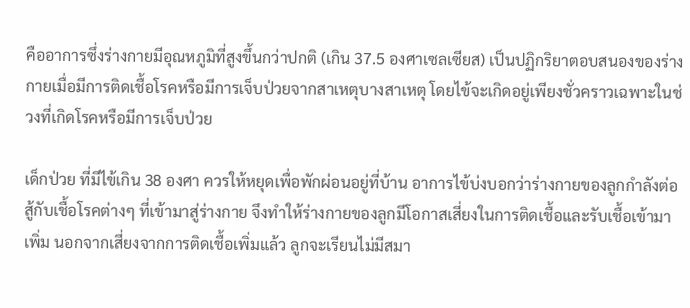คืออาการซึ่งร่างกายมีอุณหภูมิที่สูงขึ้นกว่าปกติ (เกิน 37.5 องศาเซลเซียส) เป็นปฏิกริยาตอบสนองของร่างกายเมื่อมีการติดเชื้อโรคหรือมีการเจ็บป่วยจากสาเหตุบางสาเหตุ โดยไข้จะเกิดอยู่เพียงชั่วคราวเฉพาะในช่วงที่เกิดโรคหรือมีการเจ็บป่วย

เด็กป่วย ที่มีไข้เกิน 38 องศา ควรให้หยุดเพื่อพักผ่อนอยู่ที่บ้าน อาการไข้บ่งบอกว่าร่างกายของลูกกำลังต่อสู้กับเชื้อโรคต่างๆ ที่เข้ามาสู่ร่างกาย จึงทำให้ร่างกายของลูกมีโอกาสเสี่ยงในการติดเชื้อและรับเชื้อเข้ามาเพิ่ม นอกจากเสี่ยงจากการติดเชื้อเพิ่มแล้ว ลูกจะเรียนไม่มีสมา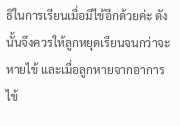ธิในการเรียนเมื่อมีไข้อีกด้วยค่ะ ดังนั้นจึงควรให้ลูกหยุดเรียนจนกว่าจะหายไข้ และเมื่อลูกหายจากอาการไข้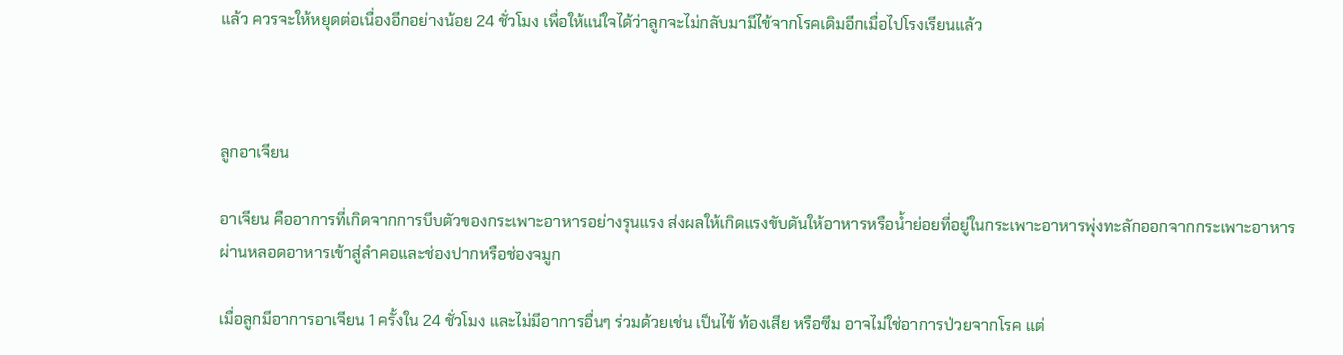แล้ว ควรจะให้หยุดต่อเนื่องอีกอย่างน้อย 24 ชั่วโมง เพื่อให้แน่ใจได้ว่าลูกจะไม่กลับมามีไข้จากโรคเดิมอีกเมื่อไปโรงเรียนแล้ว



ลูกอาเจียน

อาเจียน คืออาการที่เกิดจากการบีบตัวของกระเพาะอาหารอย่างรุนแรง ส่งผลให้เกิดแรงขับดันให้อาหารหรือน้ำย่อยที่อยู่ในกระเพาะอาหารพุ่งทะลักออกจากกระเพาะอาหาร ผ่านหลอดอาหารเข้าสู่ลำคอและช่องปากหรือช่องจมูก

เมื่อลูกมีอาการอาเจียน 1 ครั้งใน 24 ชั่วโมง และไม่มีอาการอื่นๆ ร่วมด้วยเช่น เป็นไข้ ท้องเสีย หรือซึม อาจไม่ใช่อาการป่วยจากโรค แต่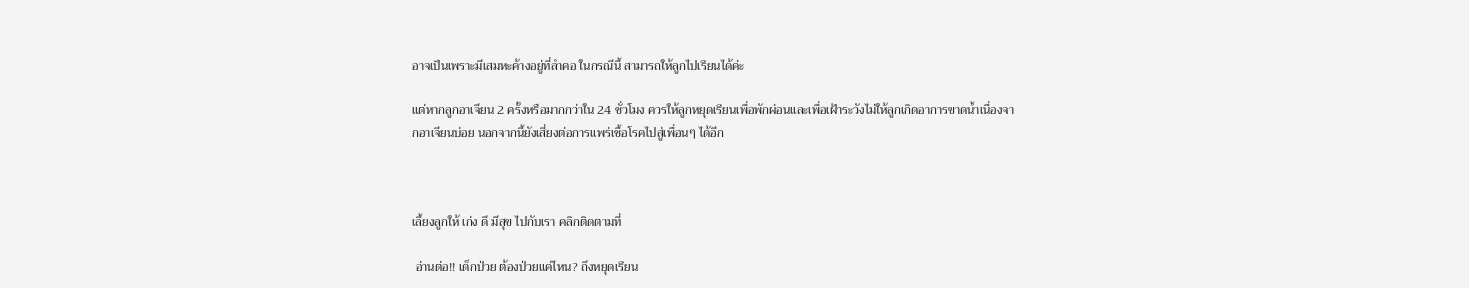อาจเป็นเพราะมีเสมหะค้างอยู่ที่ลำคอ ในกรณีนี้ สามารถให้ลูกไปเรียนได้ค่ะ

แต่หากลูกอาเจียน 2 ครั้งหรือมากกว่าใน 24 ชั่วโมง ควรให้ลูกหยุดเรียนเพื่อพักผ่อนและเพื่อเฝ้าระวังไม่ให้ลูกเกิดอาการขาดน้ำเนื่องจากอาเจียนบ่อย นอกจากนี้ยังเสี่ยงต่อการแพร่เชื้อโรคไปสู่เพื่อนๆ ได้อีก



เลี้ยงลูกให้ เก่ง ดี มีสุข ไปกับเรา คลิกติดตามที่

 อ่านต่อ!! เด็กป่วย ต้องป่วยแค่ไหน? ถึงหยุดเรียน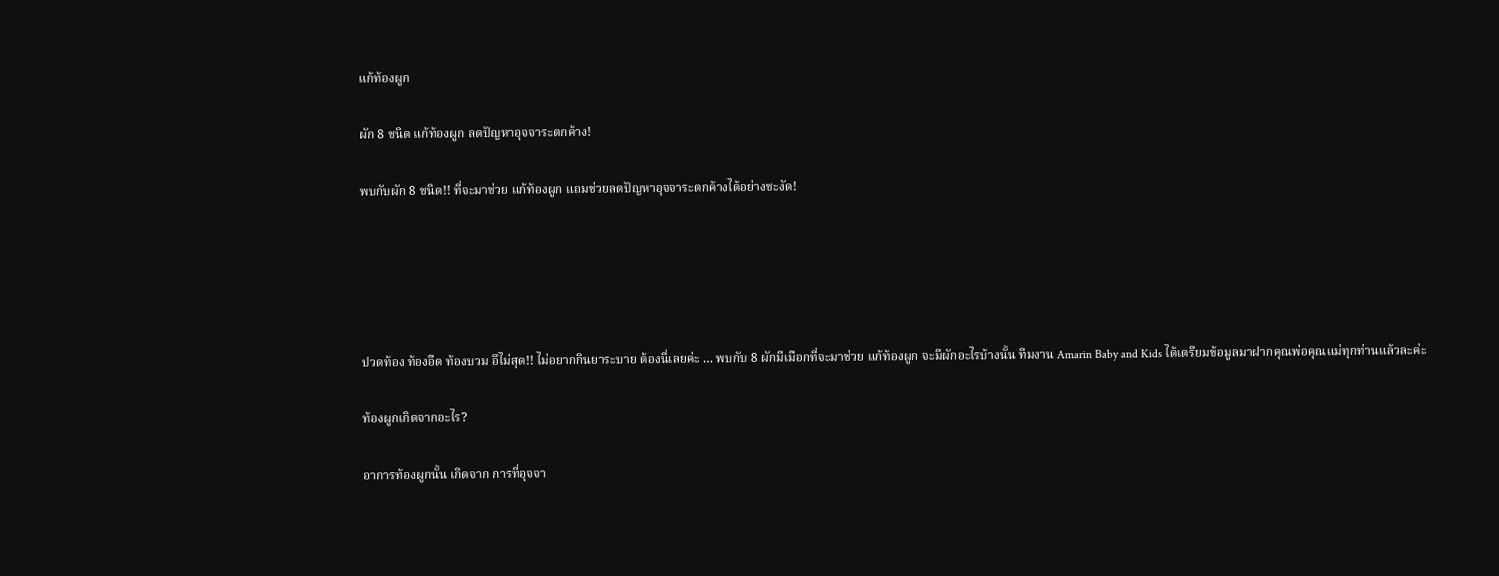แก้ท้องผูก

ผัก 8 ชนิด แก้ท้องผูก ลดปัญหาอุจจาระตกค้าง!

พบกับผัก 8 ชนิด!! ที่จะมาช่วย แก้ท้องผูก แถมช่วยลดปัญหาอุจจาระตกค้างได้อย่างชะงัด!





ปวดท้อง ท้องอืด ท้องบวม อึไม่สุด!! ไม่อยากกินยาระบาย ต้องนี่เลยค่ะ … พบกับ 8 ผักมีเมือกที่จะมาช่วย แก้ท้องผูก จะมีผักอะไรบ้างนั้น ทีมงาน Amarin Baby and Kids ได้เตรียมข้อมูลมาฝากคุณพ่อคุณแม่ทุกท่านแล้วละค่ะ

ท้องผูกเกิดจากอะไร?

อาการท้องผูกนั้น เกิดจาก การที่อุจจา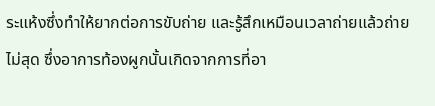ระแห้งซึ่งทำให้ยากต่อการขับถ่าย และรู้สึกเหมือนเวลาถ่ายแล้วถ่ายไม่สุด ซึ่งอาการท้องผูกนั้นเกิดจากการที่อา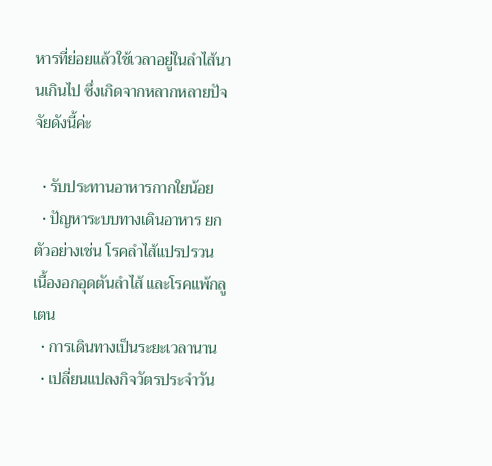หารที่ย่อยแล้วใช้เวลาอยู่ในลำไส้นานเกินไป ซึ่งเกิดจากหลากหลายปัจจัยดังนี้ค่ะ

  • รับประทานอาหารกากใยน้อย
  • ปัญหาระบบทางเดินอาหาร ยกตัวอย่างเช่น โรคลำไส้แปรปรวน เนื้องอกอุดตันลำไส้ และโรคแพ้กลูเตน
  • การเดินทางเป็นระยะเวลานาน
  • เปลี่ยนแปลงกิจวัตรประจำวัน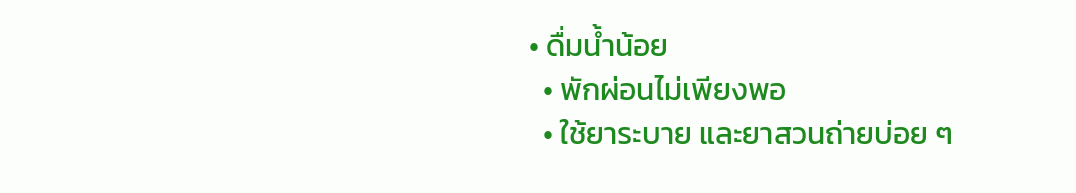• ดื่มน้ำน้อย
  • พักผ่อนไม่เพียงพอ
  • ใช้ยาระบาย และยาสวนถ่ายบ่อย ๆ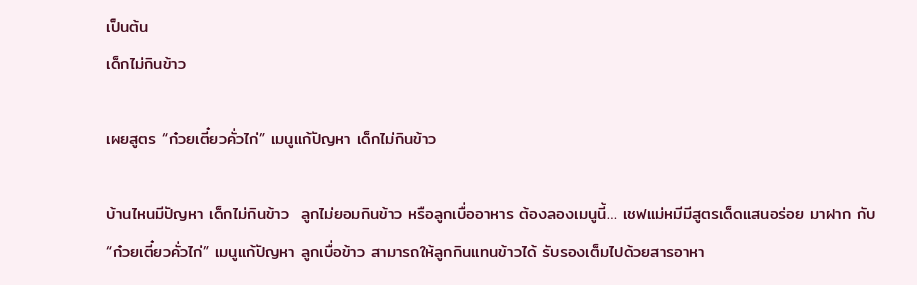เป็นต้น
เด็กไม่กินข้าว

เผยสูตร “ก๋วยเตี๋ยวคั่วไก่” เมนูแก้ปัญหา เด็กไม่กินข้าว

บ้านไหนมีปัญหา เด็กไม่กินข้าว  ลูกไม่ยอมกินข้าว หรือลูกเบื่ออาหาร ต้องลองเมนูนี้… เชฟแม่หมีมีสูตรเด็ดแสนอร่อย มาฝาก กับ “ก๋วยเตี๋ยวคั่วไก่” เมนูแก้ปัญหา ลูกเบื่อข้าว สามารถให้ลูกกินแทนข้าวได้ รับรองเต็มไปด้วยสารอาหา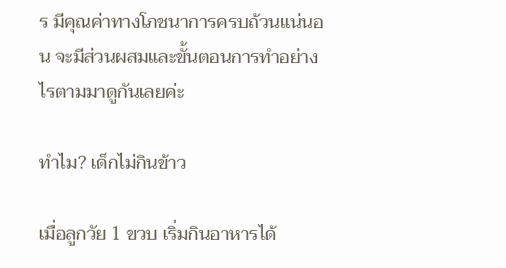ร มีคุณค่าทางโภชนาการครบถ้วนแน่นอน จะมีส่วนผสมและขั้นตอนการทำอย่างไรตามมาดูกันเลยค่ะ

ทำไม? เด็กไม่กินข้าว

เมื่อลูกวัย 1 ขวบ เริ่มกินอาหารได้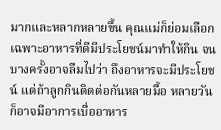มากและหลากหลายขึ้น คุณแม่ก็ย่อมเลือกเฉพาะอาหารที่ดีมีประโยชน์มาทำให้กิน จนบางครั้งอาจลืมไปว่า ถึงอาหารจะมีประโยชน์ แต่ถ้าลูกกินติดต่อกันหลายมื้อ หลายวัน ก็อาจมีอาการเบื่ออาหาร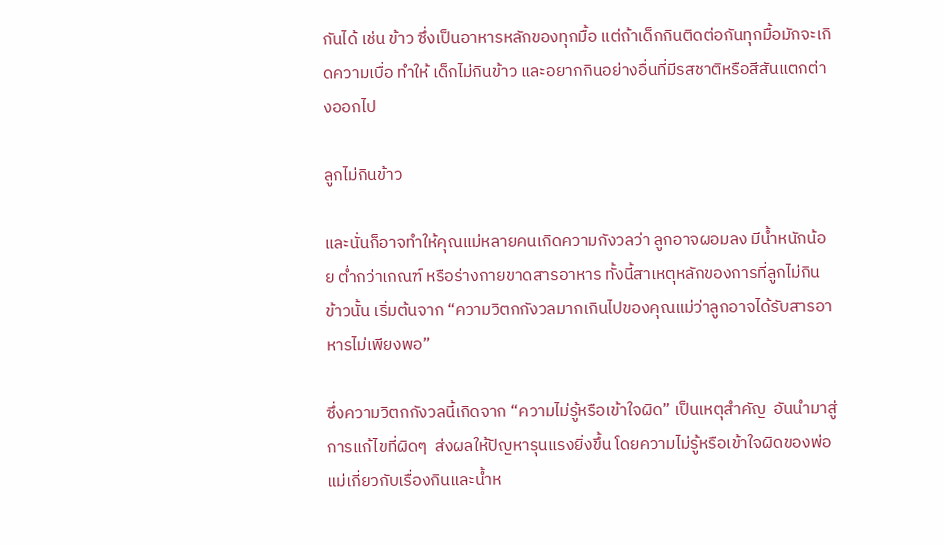กันได้ เช่น ข้าว ซึ่งเป็นอาหารหลักของทุกมื้อ แต่ถ้าเด็กกินติดต่อกันทุกมื้อมักจะเกิดความเบื่อ ทำให้ เด็กไม่กินข้าว และอยากกินอย่างอื่นที่มีรสชาติหรือสีสันแตกต่างออกไป

ลูกไม่กินข้าว

และนั่นก็อาจทำให้คุณแม่หลายคนเกิดความกังวลว่า ลูกอาจผอมลง มีน้ำหนักน้อย ต่ำกว่าเกณฑ์ หรือร่างกายขาดสารอาหาร ทั้งนี้สาเหตุหลักของการที่ลูกไม่กินข้าวนั้น เริ่มต้นจาก “ความวิตกกังวลมากเกินไปของคุณแม่ว่าลูกอาจได้รับสารอาหารไม่เพียงพอ”

ซึ่งความวิตกกังวลนี้เกิดจาก “ความไม่รู้หรือเข้าใจผิด” เป็นเหตุสำคัญ  อันนำมาสู่การแก้ไขที่ผิดๆ  ส่งผลให้ปัญหารุนแรงยิ่งขึ้น โดยความไม่รู้หรือเข้าใจผิดของพ่อแม่เกี่ยวกับเรื่องกินและน้ำห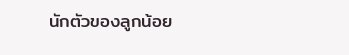นักตัวของลูกน้อย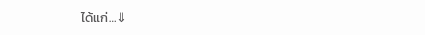ได้แก่…⇓